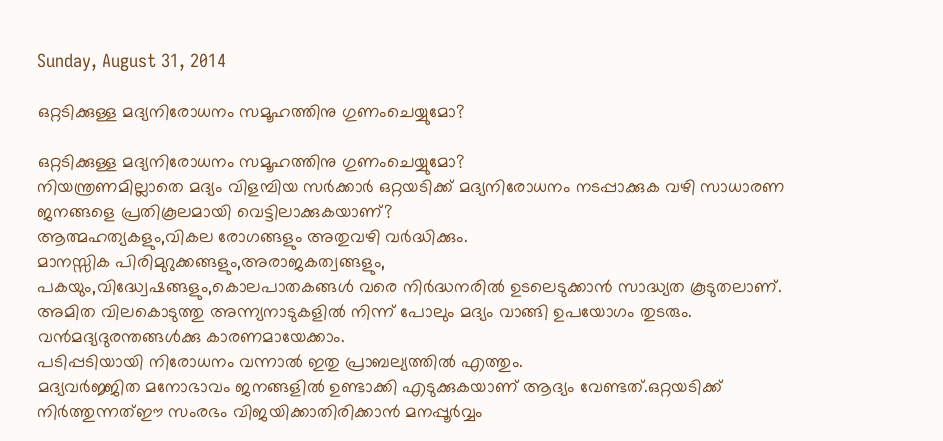Sunday, August 31, 2014

ഒറ്റടിക്കുള്ള മദ്യനിരോധനം സമൂഹത്തിനു ഗുണംചെയ്യുമോ?

ഒറ്റടിക്കുള്ള മദ്യനിരോധനം സമൂഹത്തിനു ഗുണംചെയ്യുമോ?
നിയന്ത്രണമില്ലാതെ മദ്യം വിളമ്പിയ സർക്കാർ ഒറ്റയടിക്ക് മദ്യനിരോധനം നടപ്പാക്കുക വഴി സാധാരണ ജനങ്ങളെ പ്രതികൂലമായി വെട്ടിലാക്കുകയാണ്?
ആത്മഹത്യകളും,വികല രോഗങ്ങളും അതുവഴി വർദ്ധിക്കും.
മാനസ്സിക പിരിമുറുക്കങ്ങളും,അരാജകത്വങ്ങളും,
പകയും,വിദ്ധ്വേഷങ്ങളും,കൊലപാതകങ്ങൾ വരെ നിർദ്ധനരിൽ ഉടലെടുക്കാൻ സാദ്ധ്യത കൂടുതലാണ്.
അമിത വിലകൊടുത്തു അന്ന്യനാടുകളിൽ നിന്ന് പോലും മദ്യം വാങ്ങി ഉപയോഗം തുടരും.
വൻമദ്യദുരന്തങ്ങൾക്കു കാരണമായേക്കാം.
പടിപ്പടിയായി നിരോധനം വന്നാൽ ഇതു പ്രാബല്യത്തിൽ എത്തും.
മദ്യവർജ്ജിത മനോഭാവം ജനങ്ങളിൽ ഉണ്ടാക്കി എടുക്കുകയാണ് ആദ്യം വേണ്ടത്.ഒറ്റയടിക്ക് നിർത്തുന്നത്ഈ സംരഭം വിജയിക്കാതിരിക്കാൻ മനപ്പൂർവ്വം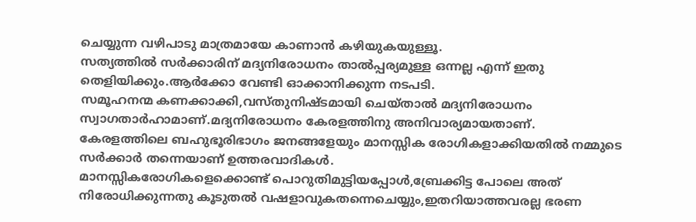ചെയ്യുന്ന വഴിപാടു മാത്രമായേ കാണാൻ കഴിയുകയുള്ളൂ.
സത്യത്തിൽ സർക്കാരിന് മദ്യനിരോധനം താൽപ്പര്യമുള്ള ഒന്നല്ല എന്ന് ഇതു തെളിയിക്കും.ആർക്കോ വേണ്ടി ഓക്കാനിക്കുന്ന നടപടി.
സമൂഹനന്മ കണക്കാക്കി,വസ്തുനിഷ്ടമായി ചെയ്‌താൽ മദ്യനിരോധനം സ്വാഗതാർഹാമാണ്.മദ്യനിരോധനം കേരളത്തിനു അനിവാര്യമായതാണ്.
കേരളത്തിലെ ബഹുഭൂരിഭാഗം ജനങ്ങളേയും മാനസ്സിക രോഗികളാക്കിയതിൽ നമ്മുടെ സർക്കാർ തന്നെയാണ് ഉത്തരവാദികൾ.
മാനസ്സികരോഗികളെക്കൊണ്ട് പൊറുതിമുട്ടിയപ്പോൾ,ബ്രേക്കിട്ട പോലെ അത് നിരോധിക്കുന്നതു കൂടുതൽ വഷളാവുകതന്നെചെയ്യും,ഇതറിയാത്തവരല്ല ഭരണ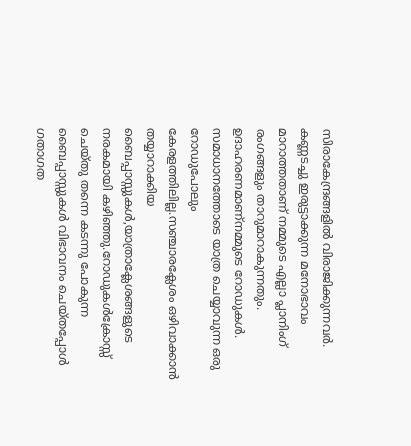സിരാകേന്ദ്രങ്ങളിൽ വിരാജിക്കുന്നവർ.
കണ്ണടച്ചു ഇരുട്ടാക്കുന്ന മനോഭാവം മാറാത്തതാണ് നമ്മുടെ എല്ലാ പ്ലാനിംഗ് രംഗങ്ങളും താറുമാറാകുന്നതും.
ഉദാഹരണമാണ്നമ്മുടെ റോഡുകൾ.
സമാധാനത്തോടെ യാത്ര ചെയ്യാവുന്ന ഒരു റോഡുപോലും കേരളത്തിലില്ല.സഞ്ചാരക്ലേശം ഒഴിവാക്കാൻ തയ്യാറാക്കിയ ബൈപ്പാസ്സുകൾ,യാത്രാക്ലേശങ്ങളുടെ നരകമായി കഴിഞ്ഞു.റോഡുകൾക്രോസ്സ് ചെയ്തു തന്നെ കടന്നു പോകുന്ന ബൈപ്പാസ്സുകൾ വിഭാവനം ചെയ്തപ്പോൾ ഗതാഗത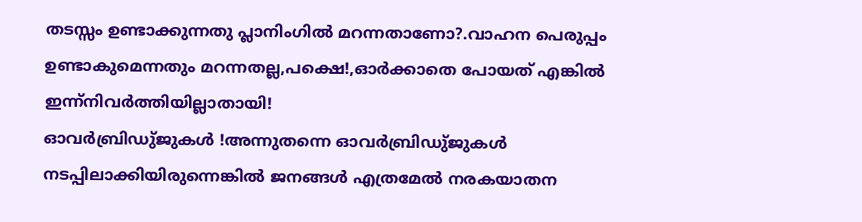തടസ്സം ഉണ്ടാക്കുന്നതു പ്ലാനിംഗിൽ മറന്നതാണോ?.വാഹന പെരുപ്പം ഉണ്ടാകുമെന്നതും മറന്നതല്ല,പക്ഷെ!,ഓർക്കാതെ പോയത് എങ്കിൽ ഇന്ന്നിവർത്തിയില്ലാതായി!
ഓവർബ്രിഡു്ജുകൾ !അന്നുതന്നെ ഓവർബ്രിഡു്ജുകൾ നടപ്പിലാക്കിയിരുന്നെങ്കിൽ ജനങ്ങൾ എത്രമേൽ നരകയാതന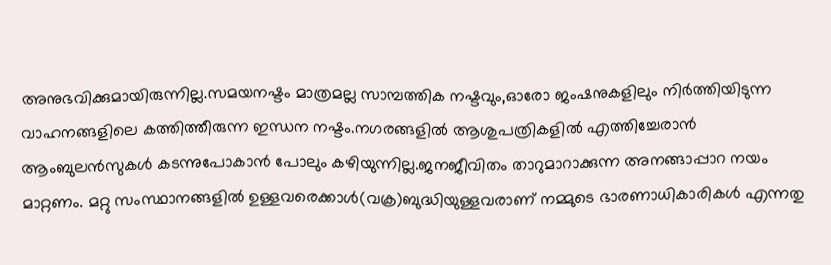അനുഭവിക്കുമായിരുന്നില്ല.സമയനഷ്ടം മാത്രമല്ല സാമ്പത്തിക നഷ്ടവും,ഓരോ ജംഷനുകളിലും നിർത്തിയിടുന്ന വാഹനങ്ങളിലെ കത്തിത്തീരുന്ന ഇന്ധന നഷ്ടം.നഗരങ്ങളിൽ ആശുപത്രികളിൽ എത്തിച്ചേരാൻ ആംബുലൻസുകൾ കടന്നുപോകാൻ പോലും കഴിയുന്നില്ല.ജനജീവിതം താറുമാറാക്കുന്ന അനങ്ങാപ്പാറ നയം മാറ്റണം. മറ്റു സംസ്ഥാനങ്ങളിൽ ഉള്ളവരെക്കാൾ(വക്ര)ബുദ്ധിയുള്ളവരാണ് നമ്മുടെ ഭാരണാധികാരികൾ എന്നതു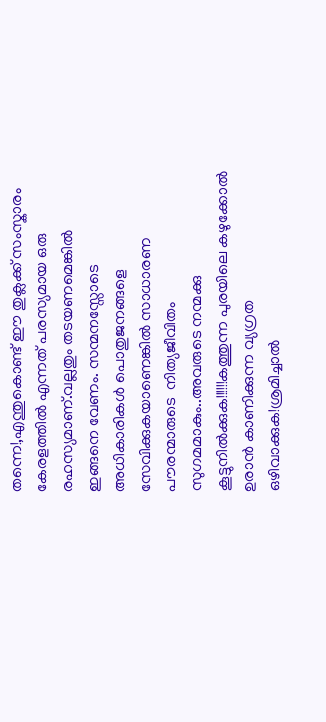തന്നെ!,എന്തുകൊണ്ട് ഈ തുക്ലക്ക് സംസ്കാരം കേരളത്തിൽ എന്നത് പരസ്യമായ ഒരു രഹസ്യമാണ്.വല്ലതും തടയണമെങ്കിൽ ഇങ്ങനെ വേണം. സന്മനസ്സോടെ അധികാരികൾ പൊതുജനങ്ങളെ സേവിക്കുകയാണെങ്കിൽ സാധാരണ പൗരന്മാരുടെ  നിത്യജീവിതം സുഗമമാകും..അവരുടെ നന്മക്കു കൂട്ടുനിൽക്കുക!!!!!!കത്തുന്ന പുരയിലെ കഴുക്കോൽ ഉരാൻ കാണിക്കുന്ന വ്യഗ്രത ഒഴിവാക്കുക!ശ്രമിച്ചാൽ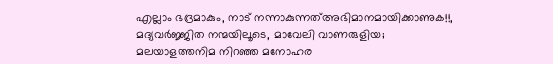എല്ലാം ഭദ്രമാകും, നാട് നന്നാകുന്നത്അഭിമാനമായിക്കാണുക!!,
മദ്യവർജ്ജിത നന്മയിലൂടെ, മാവേലി വാണരുളിയ;
മലയാളത്തനിമ നിറഞ്ഞ മനോഹര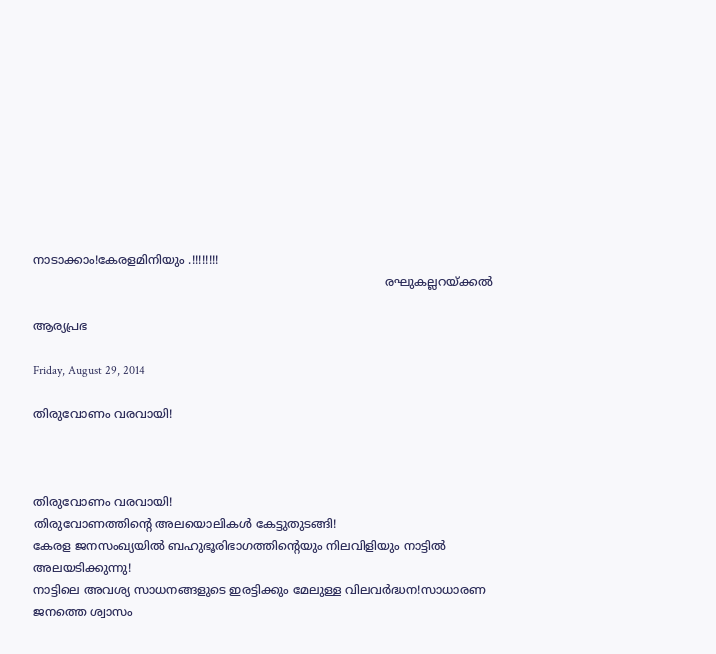നാടാക്കാം!കേരളമിനിയും .!!!!!!!!
                                                                                               രഘുകല്ലറയ്ക്കൽ

ആര്യപ്രഭ

Friday, August 29, 2014

തിരുവോണം വരവായി!



തിരുവോണം വരവായി!
തിരുവോണത്തിന്റെ അലയൊലികൾ കേട്ടുതുടങ്ങി!
കേരള ജനസംഖ്യയിൽ ബഹുഭൂരിഭാഗത്തിന്റെയും നിലവിളിയും നാട്ടിൽ അലയടിക്കുന്നു!
നാട്ടിലെ അവശ്യ സാധനങ്ങളുടെ ഇരട്ടിക്കും മേലുള്ള വിലവർദ്ധന!സാധാരണ ജനത്തെ ശ്വാസം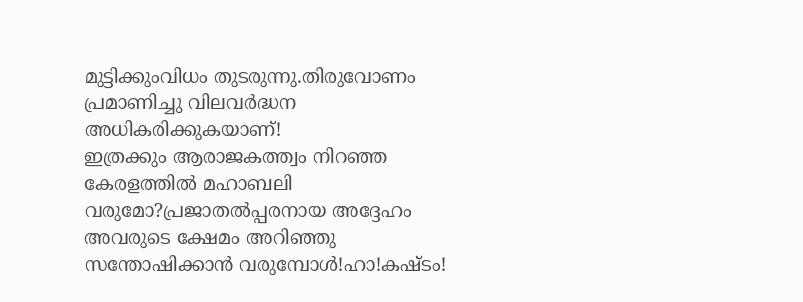മുട്ടിക്കുംവിധം തുടരുന്നു.തിരുവോണം പ്രമാണിച്ചു വിലവർദ്ധന അധികരിക്കുകയാണ്!
ഇത്രക്കും ആരാജകത്ത്വം നിറഞ്ഞ കേരളത്തിൽ മഹാബലി വരുമോ?പ്രജാതൽപ്പരനായ അദ്ദേഹം അവരുടെ ക്ഷേമം അറിഞ്ഞു സന്തോഷിക്കാൻ വരുമ്പോൾ!ഹാ!കഷ്ടം!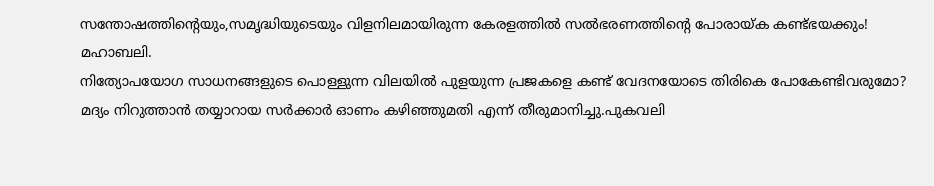സന്തോഷത്തിന്റെയും,സമൃദ്ധിയുടെയും വിളനിലമായിരുന്ന കേരളത്തിൽ സൽഭരണത്തിന്റെ പോരായ്ക കണ്ട്ഭയക്കും! മഹാബലി.
നിത്യോപയോഗ സാധനങ്ങളുടെ പൊള്ളുന്ന വിലയിൽ പുളയുന്ന പ്രജകളെ കണ്ട് വേദനയോടെ തിരികെ പോകേണ്ടിവരുമോ?
മദ്യം നിറുത്താൻ തയ്യാറായ സർക്കാർ ഓണം കഴിഞ്ഞുമതി എന്ന് തീരുമാനിച്ചു.പുകവലി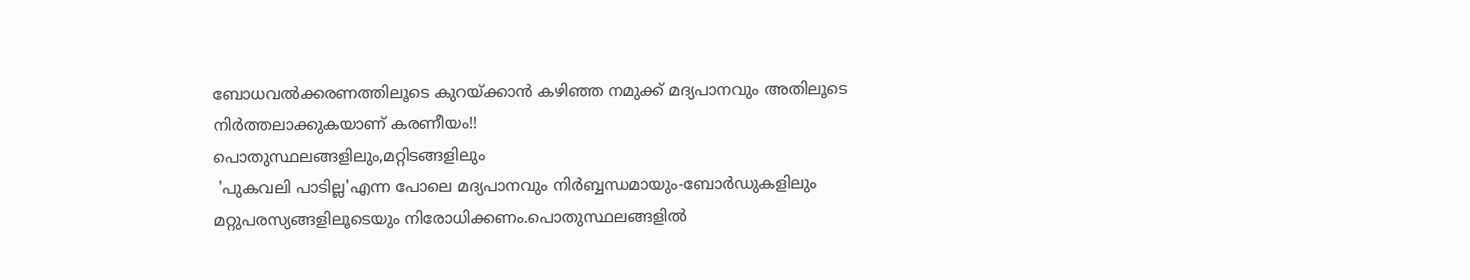ബോധവൽക്കരണത്തിലൂടെ കുറയ്ക്കാൻ കഴിഞ്ഞ നമുക്ക് മദ്യപാനവും അതിലൂടെ നിർത്തലാക്കുകയാണ് കരണീയം!!
പൊതുസ്ഥലങ്ങളിലും,മറ്റിടങ്ങളിലും
 'പുകവലി പാടില്ല'എന്ന പോലെ മദ്യപാനവും നിർബ്ബന്ധമായും-ബോർഡുകളിലും മറ്റുപരസ്യങ്ങളിലൂടെയും നിരോധിക്കണം.പൊതുസ്ഥലങ്ങളിൽ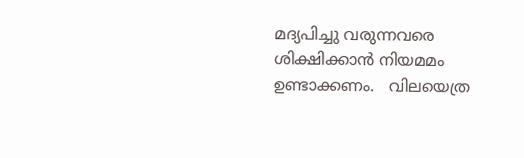മദ്യപിച്ചു വരുന്നവരെ ശിക്ഷിക്കാൻ നിയമമം ഉണ്ടാക്കണം.   വിലയെത്ര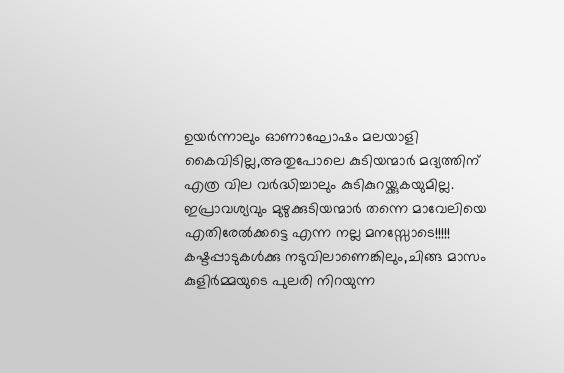ഉയർന്നാലും ഓണാഘോഷം മലയാളി കൈവിടില്ല,അതുപോലെ കുടിയന്മാർ മദ്യത്തിന് എത്ര വില വർദ്ധിച്ചാലും കുടികുറയ്ക്കുകയുമില്ല.
ഇപ്രാവശ്യവും മുഴുക്കുടിയന്മാർ തന്നെ മാവേലിയെ എതിരേൽക്കട്ടെ എന്ന നല്ല മനസ്സോടെ!!!!!
കഷ്ടപ്പാടുകൾക്കു നടുവിലാണെങ്കിലും,ചിങ്ങ മാസം കുളിർമ്മയുടെ പുലരി നിറയുന്ന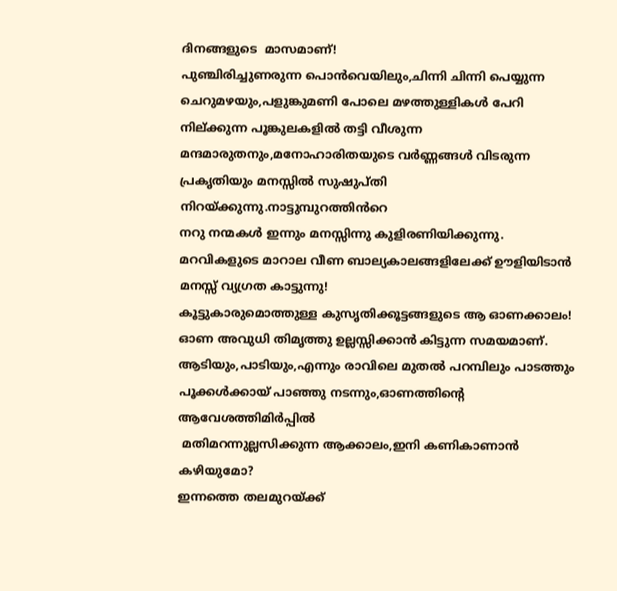ദിനങ്ങളുടെ  മാസമാണ്!
പുഞ്ചിരിച്ചുണരുന്ന പൊൻവെയിലും,ചിന്നി ചിന്നി പെയ്യുന്ന ചെറുമഴയും,പളുങ്കുമണി പോലെ മഴത്തുള്ളികൾ പേറി നില്ക്കുന്ന പൂങ്കുലകളിൽ തട്ടി വീശുന്ന മന്ദമാരുതനും,മനോഹാരിതയുടെ വർണ്ണങ്ങൾ വിടരുന്ന പ്രകൃതിയും മനസ്സിൽ സുഷുപ്തി നിറയ്ക്കുന്നു.നാട്ടുമ്പുറത്തിൻറെ
നറു നന്മകൾ ഇന്നും മനസ്സിന്നു കുളിരണിയിക്കുന്നു.
മറവികളുടെ മാറാല വീണ ബാല്യകാലങ്ങളിലേക്ക് ഊളിയിടാൻ മനസ്സ് വ്യഗ്രത കാട്ടുന്നു!
കൂട്ടുകാരുമൊത്തുള്ള കുസൃതിക്കൂട്ടങ്ങളുടെ ആ ഓണക്കാലം!
ഓണ അവുധി തിമൃത്തു ഉല്ലസ്സിക്കാൻ കിട്ടുന്ന സമയമാണ്.
ആടിയും,പാടിയും,എന്നും രാവിലെ മുതൽ പറമ്പിലും പാടത്തും പൂക്കൾക്കായ് പാഞ്ഞു നടന്നും,ഓണത്തിന്റെ ആവേശത്തിമിർപ്പിൽ
 മതിമറന്നുല്ലസിക്കുന്ന ആക്കാലം,ഇനി കണികാണാൻ കഴിയുമോ?
ഇന്നത്തെ തലമുറയ്ക്ക്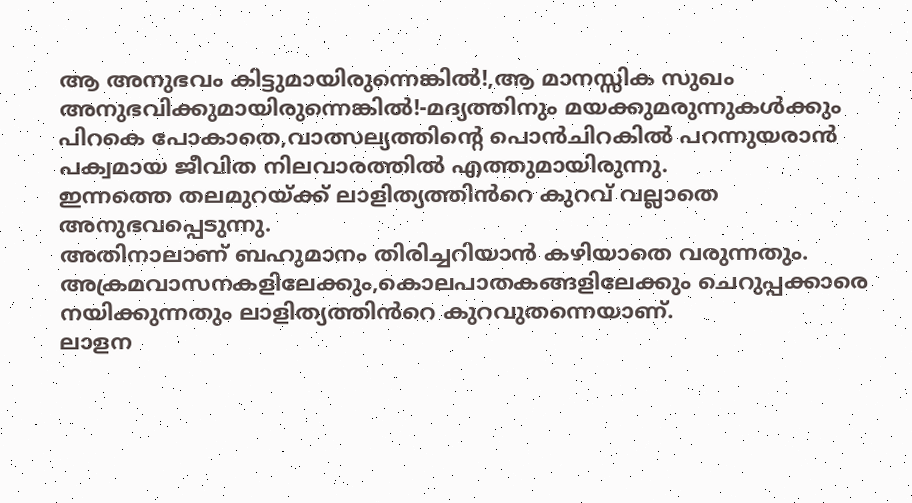ആ അനുഭവം കിട്ടുമായിരുന്നെങ്കിൽ!,ആ മാനസ്സിക സുഖം അനുഭവിക്കുമായിരുന്നെങ്കിൽ!-മദ്യത്തിനും മയക്കുമരുന്നുകൾക്കും പിറകെ പോകാതെ,വാത്സല്യത്തിന്റെ പൊൻചിറകിൽ പറന്നുയരാൻ പക്വമായ ജീവിത നിലവാരത്തിൽ എത്തുമായിരുന്നു.
ഇന്നത്തെ തലമുറയ്ക്ക് ലാളിത്യത്തിൻറെ കുറവ് വല്ലാതെ അനുഭവപ്പെടുന്നു.
അതിനാലാണ് ബഹുമാനം തിരിച്ചറിയാൻ കഴിയാതെ വരുന്നതും.
അക്രമവാസനകളിലേക്കും,കൊലപാതകങ്ങളിലേക്കും ചെറുപ്പക്കാരെ നയിക്കുന്നതും ലാളിത്യത്തിൻറെ കുറവുതന്നെയാണ്.
ലാളന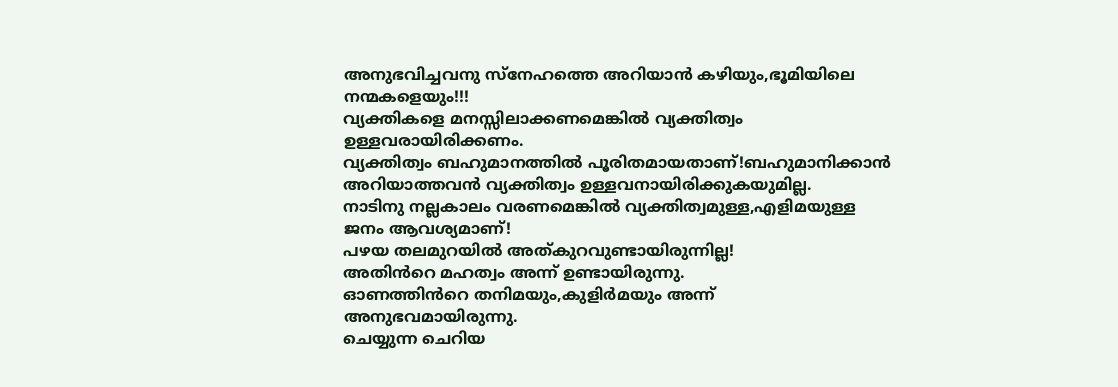അനുഭവിച്ചവനു സ്നേഹത്തെ അറിയാൻ കഴിയും,ഭൂമിയിലെ നന്മകളെയും!!!
വ്യക്തികളെ മനസ്സിലാക്കണമെങ്കിൽ വ്യക്തിത്വം ഉള്ളവരായിരിക്കണം.
വ്യക്തിത്വം ബഹുമാനത്തിൽ പൂരിതമായതാണ്!ബഹുമാനിക്കാൻ അറിയാത്തവൻ വ്യക്തിത്വം ഉള്ളവനായിരിക്കുകയുമില്ല.
നാടിനു നല്ലകാലം വരണമെങ്കിൽ വ്യക്തിത്വമുള്ള,എളിമയുള്ള ജനം ആവശ്യമാണ്!
പഴയ തലമുറയിൽ അത്കുറവുണ്ടായിരുന്നില്ല!
അതിൻറെ മഹത്വം അന്ന് ഉണ്ടായിരുന്നു.
ഓണത്തിൻറെ തനിമയും,കുളിർമയും അന്ന് അനുഭവമായിരുന്നു.
ചെയ്യുന്ന ചെറിയ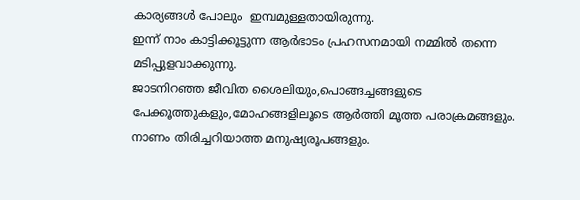കാര്യങ്ങൾ പോലും  ഇമ്പമുള്ളതായിരുന്നു.
ഇന്ന് നാം കാട്ടിക്കൂട്ടുന്ന ആർഭാടം പ്രഹസനമായി നമ്മിൽ തന്നെ മടിപ്പുളവാക്കുന്നു.
ജാടനിറഞ്ഞ ജീവിത ശൈലിയും,പൊങ്ങച്ചങ്ങളുടെ പേക്കൂത്തുകളും,മോഹങ്ങളിലൂടെ ആർത്തി മൂത്ത പരാക്രമങ്ങളും.
നാണം തിരിച്ചറിയാത്ത മനുഷ്യരൂപങ്ങളും.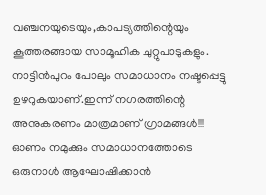വഞ്ചനയുടെയും,കാപട്യത്തിന്റെയും കൂത്തരങ്ങായ സാമൂഹിക ചുറ്റുപാടുകളും. നാട്ടിൻപുറം പോലും സമാധാനം നഷ്ടപ്പെട്ടു ഉഴറുകയാണ്.ഇന്ന് നഗരത്തിന്റെ അനുകരണം മാത്രമാണ് ഗ്രാമങ്ങൾ!!!
ഓണം നമുക്കും സമാധാനത്തോടെ ഒരുനാൾ ആഘോഷിക്കാൻ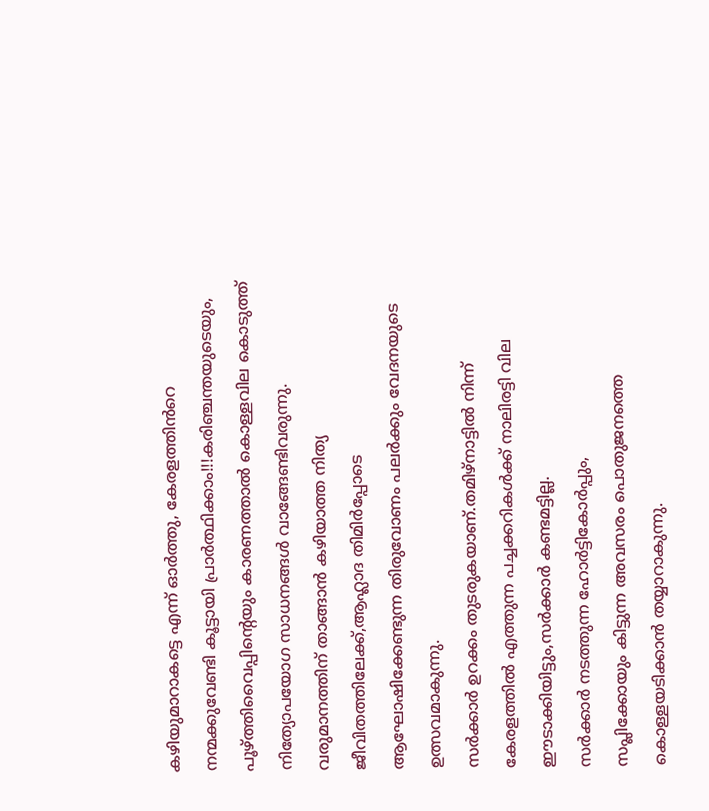കഴിയുമാറാകട്ടെ എന്ന് ഓർത്തു, കേരളത്തിൻറെ നന്മക്കുവേണ്ടി കൂട്ടായി പ്രാർത്ഥിക്കാം!!!കരിഞ്ചന്തയുടെയും,
പൂഴ്ത്തിവൈപ്പിന്റെയും കാരണത്താൽ കൊള്ളവില കൊടുത്ത് നിത്യോപയോഗ സാധനങ്ങൾ വാങ്ങേണ്ടിവരുന്നു.
വരുമാനത്തിന് താങ്ങാൻ കഴിയാത്ത നിത്യ ജീവിതത്തിലേക്ക്,ആഹ്ലാദ തിമിർപ്പോടെ ആഘോഷിക്കേണ്ടുന്ന തിരുവോണം പലർക്കും വേദനയുടെ ഉത്സവമാകുന്നു.
സർക്കാർ ഉറക്കം തുടരുകയാണ്.തമിഴ്നാട്ടിൽ നിന്ന് കേരളത്തിൽ എത്തുന്ന പച്ചക്കറികൾക്ക് നാലിരട്ടി വില ഈടാക്കിയിട്ടും,സർക്കാർ കണ്ടമട്ടില്ല.
സർക്കാർ നടത്തുന്ന ഹോർട്ടികോർപ്പും,
സപ്ലിക്കോയും കിട്ടുന്ന അവസരം പൊതുജനത്തെ കൊള്ളയടിക്കാൻ തയ്യാറാകുന്നു.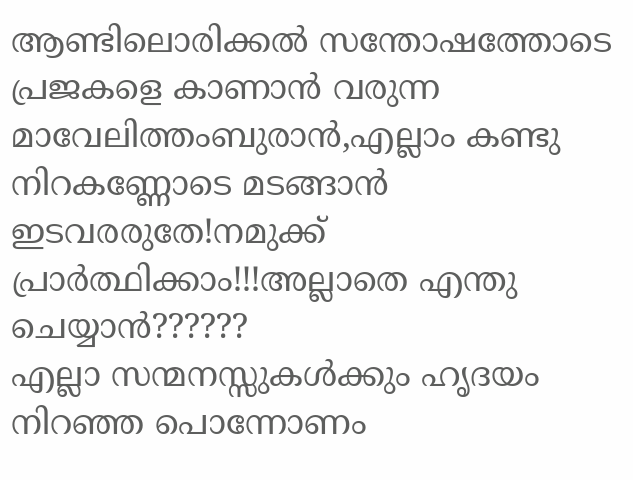ആണ്ടിലൊരിക്കൽ സന്തോഷത്തോടെ പ്രജകളെ കാണാൻ വരുന്ന മാവേലിത്തംബുരാൻ,എല്ലാം കണ്ടു നിറകണ്ണോടെ മടങ്ങാൻ ഇടവരരുതേ!നമുക്ക് പ്രാർത്ഥിക്കാം!!!അല്ലാതെ എന്തു ചെയ്യാൻ??????
എല്ലാ സന്മനസ്സുകൾക്കും ഹൃദയം നിറഞ്ഞ പൊന്നോണം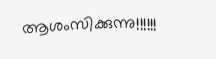ആശംസിക്കുന്നു!!!!!!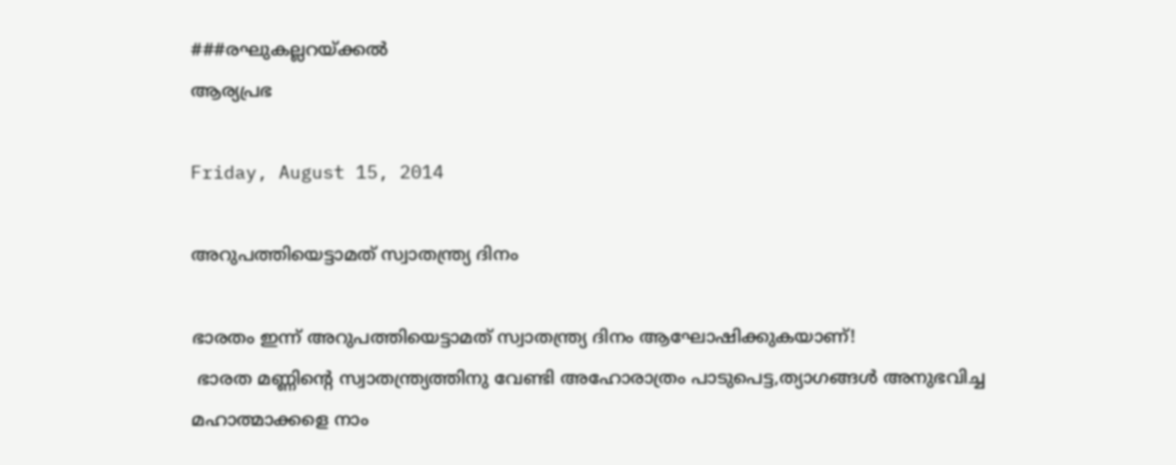###രഘുകല്ലറയ്ക്കൽ
ആര്യപ്രഭ

Friday, August 15, 2014

അറുപത്തിയെട്ടാമത് സ്വാതന്ത്ര്യ ദിനം

ഭാരതം ഇന്ന് അറുപത്തിയെട്ടാമത് സ്വാതന്ത്ര്യ ദിനം ആഘോഷിക്കുകയാണ്!
 ഭാരത മണ്ണിന്റെ സ്വാതന്ത്ര്യത്തിനു വേണ്ടി അഹോരാത്രം പാടുപെട്ട,ത്യാഗങ്ങൾ അനുഭവിച്ച മഹാത്മാക്കളെ നാം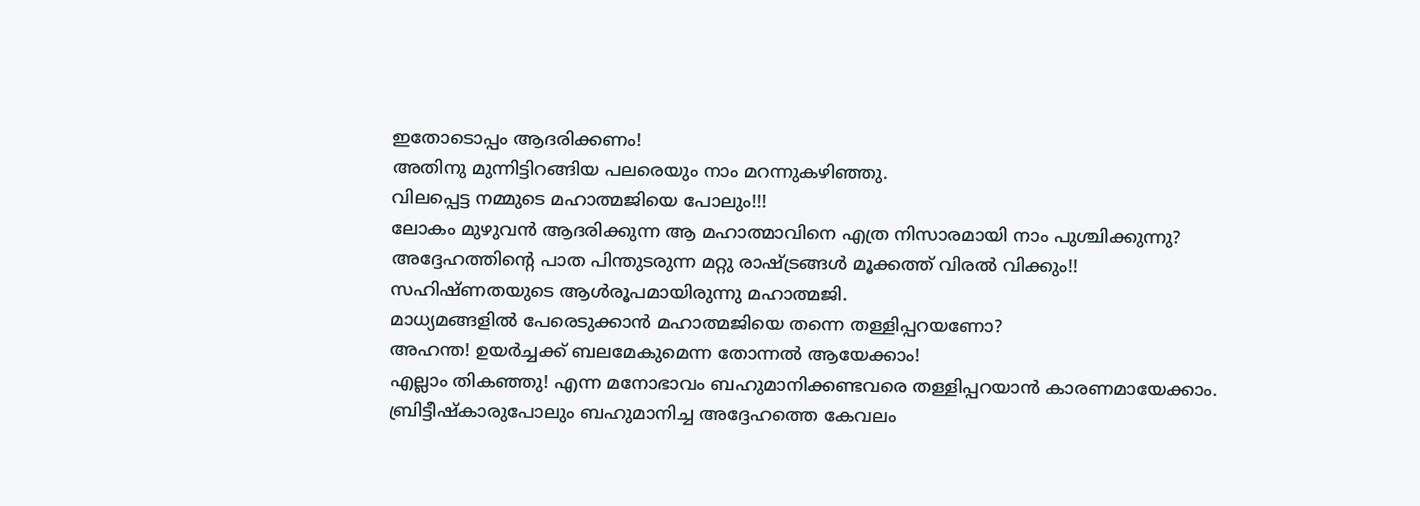ഇതോടൊപ്പം ആദരിക്കണം!
അതിനു മുന്നിട്ടിറങ്ങിയ പലരെയും നാം മറന്നുകഴിഞ്ഞു.
വിലപ്പെട്ട നമ്മുടെ മഹാത്മജിയെ പോലും!!!
ലോകം മുഴുവൻ ആദരിക്കുന്ന ആ മഹാത്മാവിനെ എത്ര നിസാരമായി നാം പുശ്ചിക്കുന്നു?
അദ്ദേഹത്തിന്റെ പാത പിന്തുടരുന്ന മറ്റു രാഷ്ട്രങ്ങൾ മൂക്കത്ത് വിരൽ വിക്കും!!
സഹിഷ്ണതയുടെ ആൾരൂപമായിരുന്നു മഹാത്മജി.
മാധ്യമങ്ങളിൽ പേരെടുക്കാൻ മഹാത്മജിയെ തന്നെ തള്ളിപ്പറയണോ?
അഹന്ത! ഉയർച്ചക്ക് ബലമേകുമെന്ന തോന്നൽ ആയേക്കാം!
എല്ലാം തികഞ്ഞു! എന്ന മനോഭാവം ബഹുമാനിക്കണ്ടവരെ തള്ളിപ്പറയാൻ കാരണമായേക്കാം.
ബ്രിട്ടീഷ്കാരുപോലും ബഹുമാനിച്ച അദ്ദേഹത്തെ കേവലം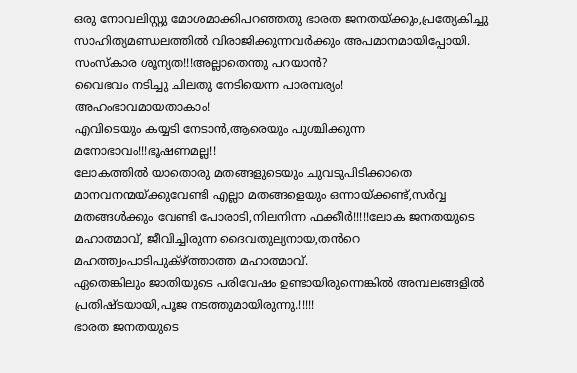ഒരു നോവലിസ്റ്റു മോശമാക്കിപറഞ്ഞതു ഭാരത ജനതയ്ക്കും,പ്രത്യേകിച്ചു സാഹിത്യമണ്ഡലത്തിൽ വിരാജിക്കുന്നവർക്കും അപമാനമായിപ്പോയി.
സംസ്കാര ശൂന്യത!!!അല്ലാതെന്തു പറയാൻ?
വൈഭവം നടിച്ചു ചിലതു നേടിയെന്ന പാരമ്പര്യം!
അഹംഭാവമായതാകാം!
എവിടെയും കയ്യടി നേടാൻ,ആരെയും പുശ്ചിക്കുന്ന മനോഭാവം!!!ഭൂഷണമല്ല!!
ലോകത്തിൽ യാതൊരു മതങ്ങളുടെയും ചുവടുപിടിക്കാതെ മാനവനന്മയ്ക്കുവേണ്ടി എല്ലാ മതങ്ങളെയും ഒന്നായ്ക്കണ്ട്,സർവ്വ മതങ്ങൾക്കും വേണ്ടി പോരാടി,നിലനിന്ന ഫക്കീർ!!!!!ലോക ജനതയുടെ മഹാത്മാവ്, ജീവിച്ചിരുന്ന ദൈവതുല്യനായ,തൻറെ മഹത്ത്വംപാടിപുക്ഴ്ത്താത്ത മഹാത്മാവ്.
ഏതെങ്കിലും ജാതിയുടെ പരിവേഷം ഉണ്ടായിരുന്നെങ്കിൽ അമ്പലങ്ങളിൽ പ്രതിഷ്ടയായി,പൂജ നടത്തുമായിരുന്നു.!!!!!
ഭാരത ജനതയുടെ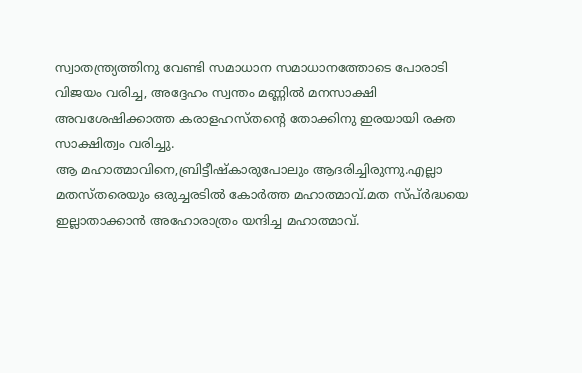സ്വാതന്ത്ര്യത്തിനു വേണ്ടി സമാധാന സമാധാനത്തോടെ പോരാടി വിജയം വരിച്ച, അദ്ദേഹം സ്വന്തം മണ്ണിൽ മനസാക്ഷി അവശേഷിക്കാത്ത കരാളഹസ്തന്റെ തോക്കിനു ഇരയായി രക്ത
സാക്ഷിത്വം വരിച്ചു.
ആ മഹാത്മാവിനെ,ബ്രിട്ടീഷ്കാരുപോലും ആദരിച്ചിരുന്നു.എല്ലാ മതസ്തരെയും ഒരുച്ചരടിൽ കോർത്ത മഹാത്മാവ്.മത സ്പ്ർദ്ധയെ ഇല്ലാതാക്കാൻ അഹോരാത്രം യന്ദിച്ച മഹാത്മാവ്.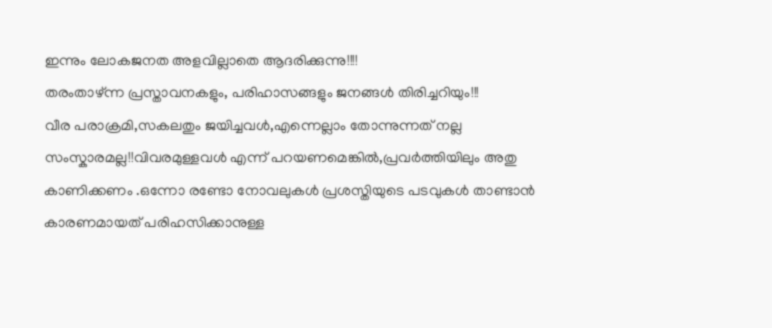ഇന്നും ലോകജനത അളവില്ലാതെ ആദരിക്കുന്നു!!!!
തരംതാഴ്ന്ന പ്രസ്താവനകളും, പരിഹാസങ്ങളും ജനങ്ങൾ തിരിച്ചറിയും!!!
വീര പരാക്രമി,സകലതും ജയിച്ചവൾ,എന്നെല്ലാം തോന്നുന്നത് നല്ല സംസ്കാരമല്ല!!വിവരമുള്ളവൾ എന്ന് പറയണമെങ്കിൽ,പ്രവർത്തിയിലും അതു കാണിക്കണം .ഒന്നോ രണ്ടോ നോവലുകൾ പ്രശസ്തിയുടെ പടവുകൾ താണ്ടാൻ കാരണമായത്‌ പരിഹസിക്കാനുള്ള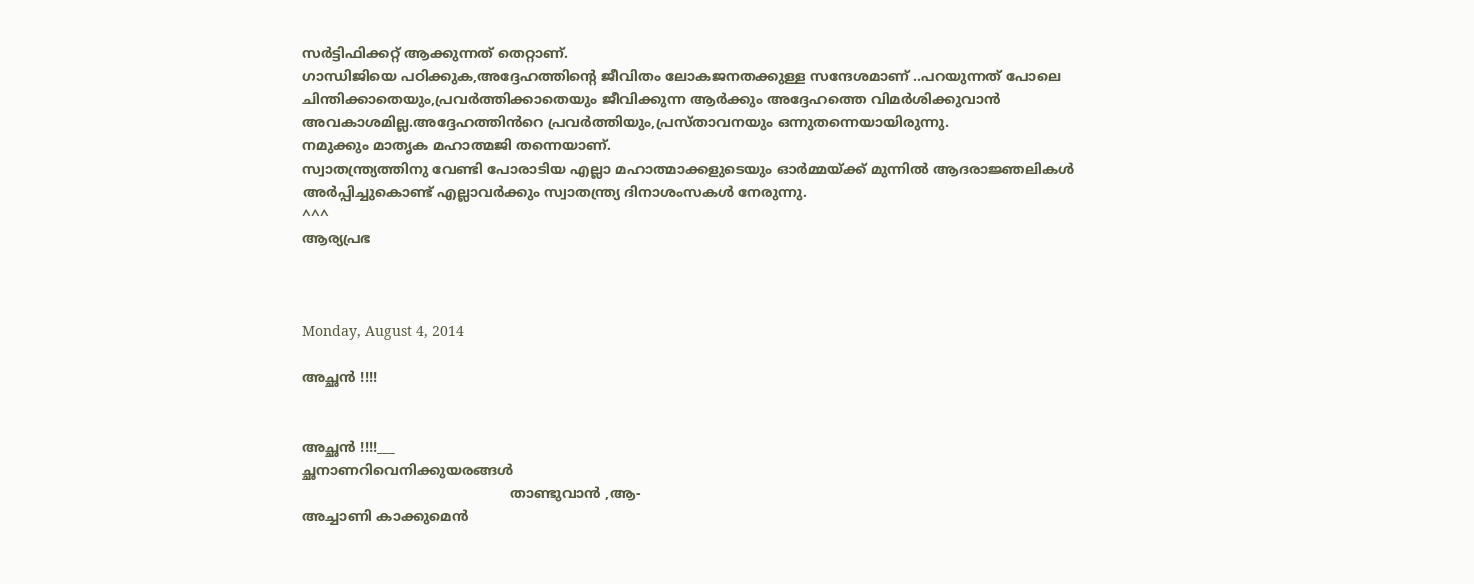സർട്ടിഫിക്കറ്റ് ആക്കുന്നത് തെറ്റാണ്.
ഗാന്ധിജിയെ പഠിക്കുക,അദ്ദേഹത്തിന്റെ ജീവിതം ലോകജനതക്കുള്ള സന്ദേശമാണ് ..പറയുന്നത് പോലെ ചിന്തിക്കാതെയും,പ്രവർത്തിക്കാതെയും ജീവിക്കുന്ന ആർക്കും അദ്ദേഹത്തെ വിമർശിക്കുവാൻ അവകാശമില്ല.അദ്ദേഹത്തിൻറെ പ്രവർത്തിയും,പ്രസ്താവനയും ഒന്നുതന്നെയായിരുന്നു.
നമുക്കും മാതൃക മഹാത്മജി തന്നെയാണ്.
സ്വാതന്ത്ര്യത്തിനു വേണ്ടി പോരാടിയ എല്ലാ മഹാത്മാക്കളുടെയും ഓർമ്മയ്ക്ക്‌ മുന്നിൽ ആദരാജ്ഞലികൾ അർപ്പിച്ചുകൊണ്ട് എല്ലാവർക്കും സ്വാതന്ത്ര്യ ദിനാശംസകൾ നേരുന്നു.
^^^
ആര്യപ്രഭ



Monday, August 4, 2014

അച്ഛൻ !!!!


അച്ഛൻ !!!!___
ച്ഛനാണറിവെനിക്കുയരങ്ങൾ
                                                താണ്ടുവാൻ ,ആ-
അച്ചാണി കാക്കുമെൻ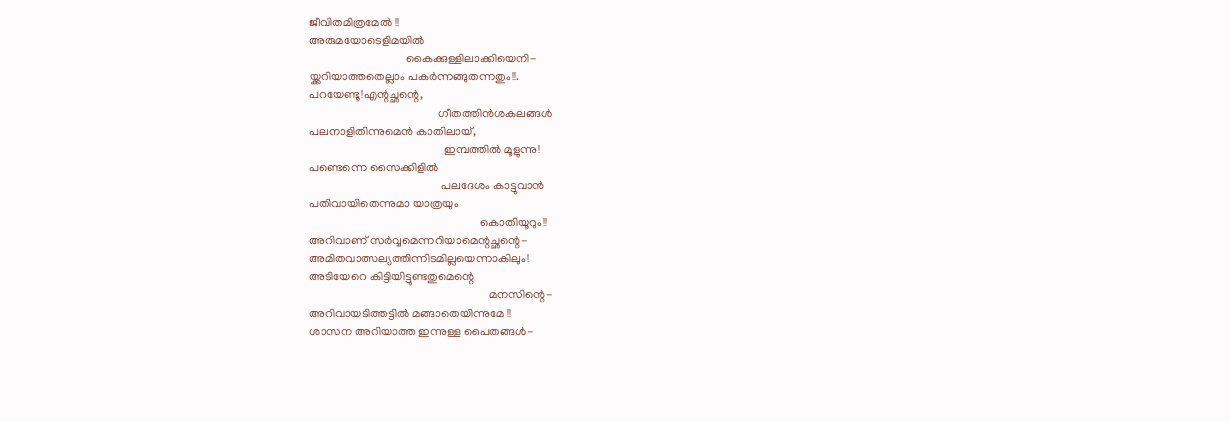ജീവിതമിത്രമേല്‍ !!
അരുമയോടെളിമയിൽ
                                 കൈക്കുള്ളിലാക്കിയെനി-
യ്ക്കറിയാത്തതെല്ലാം പകർന്നങ്ങുതന്നതും!!.
പറയേണ്ടൂ!എന്റച്ഛന്റെ,
                                            ഗീതത്തിന്‍ശകലങ്ങൾ
പലനാളിതിന്നുമെൻ കാതിലായ്,
                                              ഇമ്പത്തിൽ മൂളുന്നു!
പണ്ടെന്നെ സൈക്കിളിൽ
                                             പലദേശം കാട്ടുവാൻ
പതിവായിതെന്നുമാ യാത്രയും
                                                          കൊതിയൂറും!!
അറിവാണ് സർവ്വമെന്നറിയാമെന്റച്ഛന്റെ-
അമിതവാത്സല്യത്തിന്നിടമില്ലയെന്നാകിലും!
അടിയേറെ കിട്ടിയിട്ടുണ്ടതുമെന്റെ
                                                             മനസിന്റെ-
അറിവായടിത്തട്ടിൽ മങ്ങാതെയിന്നുമേ !!
ശാസന അറിയാത്ത ഇന്നുള്ള പൈതങ്ങൾ-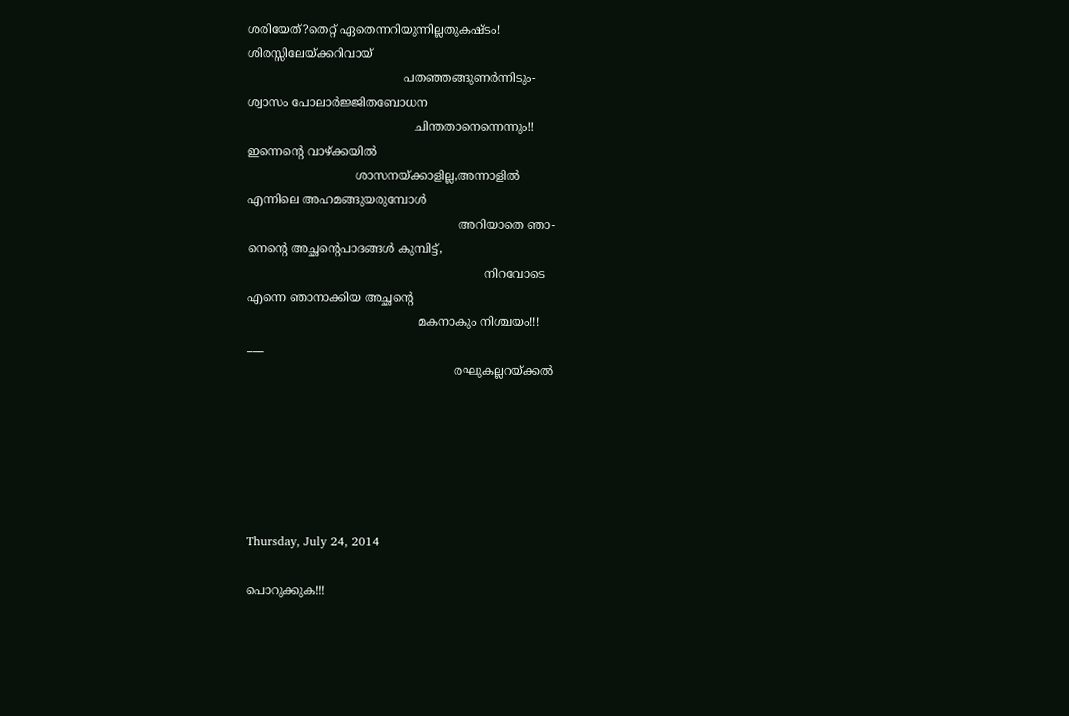ശരിയേത്?തെറ്റ് ഏതെന്നറിയുന്നില്ലതുകഷ്ടം!
ശിരസ്സിലേയ്ക്കറിവായ്
                                          പതഞ്ഞങ്ങുണർന്നിടും-
ശ്വാസം പോലാർജ്ജിതബോധന
                                             ചിന്തതാനെന്നെന്നും!!
ഇന്നെന്റെ വാഴ്ക്കയിൽ
                             ശാസനയ്ക്കാളില്ല,അന്നാളിൽ
എന്നിലെ അഹമങ്ങുയരുമ്പോൾ
                                                         അറിയാതെ ഞാ-
നെന്റെ അച്ഛന്റെപാദങ്ങള്‍ കുമ്പിട്ട്,
                                                                നിറവോടെ
എന്നെ ഞാനാക്കിയ അച്ഛന്റെ
                                              മകനാകും നിശ്ചയം!!!
___
                                                        രഘുകല്ലറയ്ക്കൽ






Thursday, July 24, 2014

പൊറുക്കുക!!!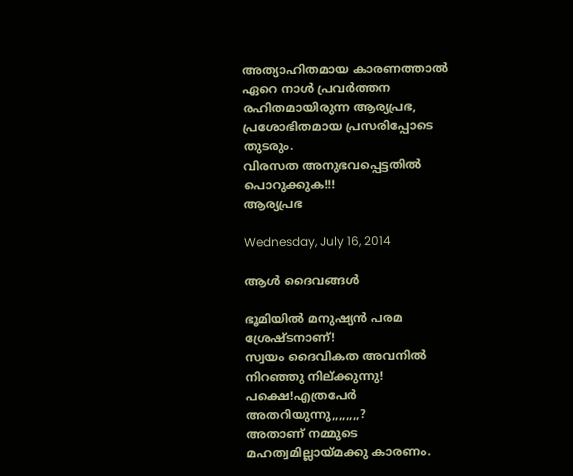അത്യാഹിതമായ കാരണത്താൽ ഏറെ നാൾ പ്രവർത്തന രഹിതമായിരുന്ന ആര്യപ്രഭ, പ്രശോഭിതമായ പ്രസരിപ്പോടെ തുടരും.
വിരസത അനുഭവപ്പെട്ടതിൽ പൊറുക്കുക!!!
ആര്യപ്രഭ

Wednesday, July 16, 2014

ആൾ ദൈവങ്ങൾ

ഭൂമിയിൽ മനുഷ്യൻ പരമ ശ്രേഷ്ടനാണ്!
സ്വയം ദൈവികത അവനിൽ നിറഞ്ഞു നില്ക്കുന്നു!
പക്ഷെ!എത്രപേർ അതറിയുന്നു,,,,,,,,?
അതാണ് നമ്മുടെ മഹത്വമില്ലായ്മക്കു കാരണം.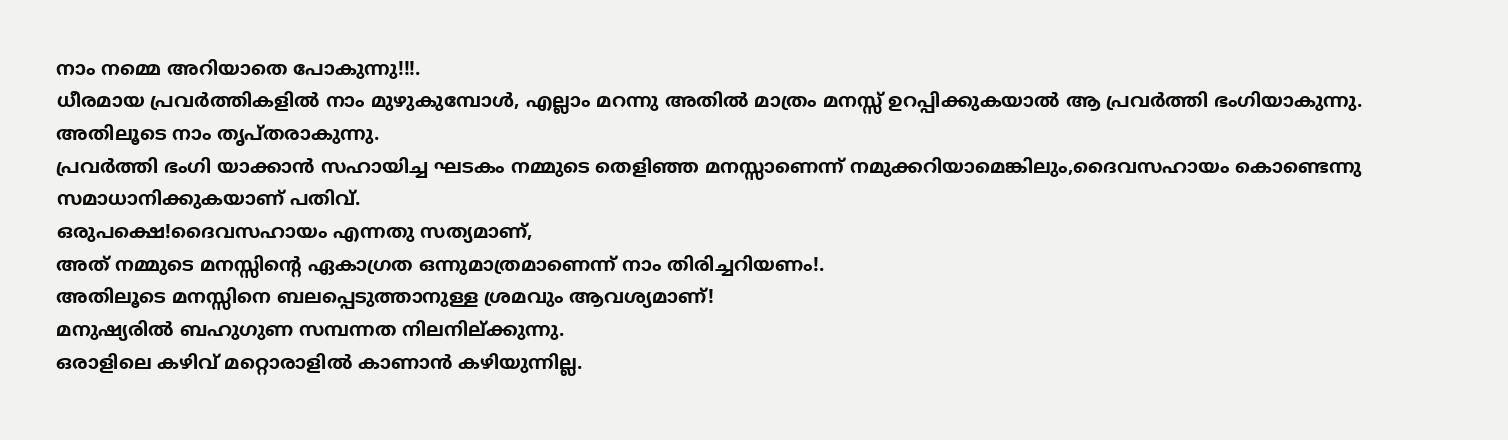നാം നമ്മെ അറിയാതെ പോകുന്നു!!!.
ധീരമായ പ്രവർത്തികളിൽ നാം മുഴുകുമ്പോൾ, എല്ലാം മറന്നു അതിൽ മാത്രം മനസ്സ് ഉറപ്പിക്കുകയാൽ ആ പ്രവർത്തി ഭംഗിയാകുന്നു.
അതിലൂടെ നാം തൃപ്തരാകുന്നു.
പ്രവർത്തി ഭംഗി യാക്കാൻ സഹായിച്ച ഘടകം നമ്മുടെ തെളിഞ്ഞ മനസ്സാണെന്ന് നമുക്കറിയാമെങ്കിലും,ദൈവസഹായം കൊണ്ടെന്നു സമാധാനിക്കുകയാണ് പതിവ്.
ഒരുപക്ഷെ!ദൈവസഹായം എന്നതു സത്യമാണ്,
അത് നമ്മുടെ മനസ്സിന്റെ ഏകാഗ്രത ഒന്നുമാത്രമാണെന്ന് നാം തിരിച്ചറിയണം!.
അതിലൂടെ മനസ്സിനെ ബലപ്പെടുത്താനുള്ള ശ്രമവും ആവശ്യമാണ്‌!
മനുഷ്യരിൽ ബഹുഗുണ സമ്പന്നത നിലനില്ക്കുന്നു.
ഒരാളിലെ കഴിവ് മറ്റൊരാളിൽ കാണാൻ കഴിയുന്നില്ല.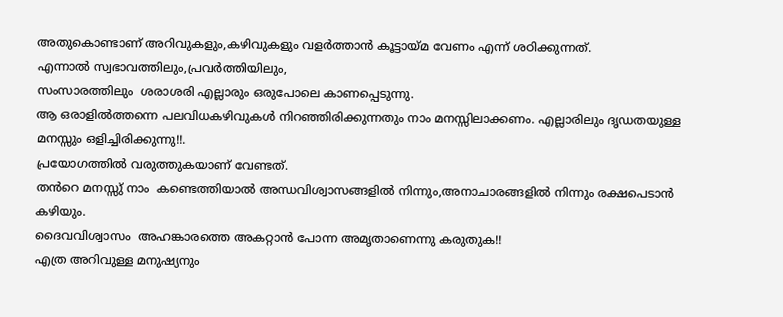അതുകൊണ്ടാണ് അറിവുകളും,കഴിവുകളും വളർത്താൻ കൂട്ടായ്മ വേണം എന്ന് ശഠിക്കുന്നത്.
എന്നാൽ സ്വഭാവത്തിലും,പ്രവർത്തിയിലും,
സംസാരത്തിലും  ശരാശരി എല്ലാരും ഒരുപോലെ കാണപ്പെടുന്നു.
ആ ഒരാളിൽത്തന്നെ പലവിധകഴിവുകൾ നിറഞ്ഞിരിക്കുന്നതും നാം മനസ്സിലാക്കണം. എല്ലാരിലും ദൃഡതയുള്ള മനസ്സും ഒളിച്ചിരിക്കുന്നു!!.
പ്രയോഗത്തിൽ വരുത്തുകയാണ് വേണ്ടത്.
തൻറെ മനസ്സു് നാം  കണ്ടെത്തിയാൽ അന്ധവിശ്വാസങ്ങളിൽ നിന്നും,അനാചാരങ്ങളിൽ നിന്നും രക്ഷപെടാൻ കഴിയും.
ദൈവവിശ്വാസം  അഹങ്കാരത്തെ അകറ്റാൻ പോന്ന അമൃതാണെന്നു കരുതുക!!
എത്ര അറിവുള്ള മനുഷ്യനും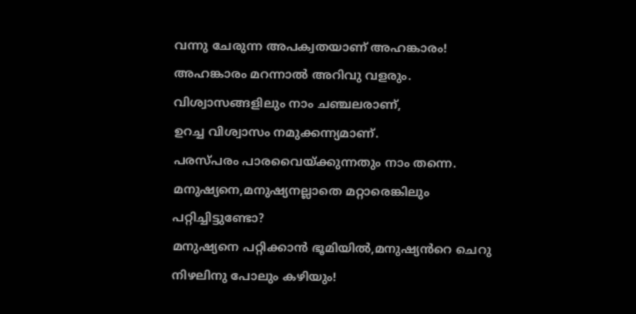വന്നു ചേരുന്ന അപക്വതയാണ് അഹങ്കാരം!
അഹങ്കാരം മറന്നാൽ അറിവു വളരും.
വിശ്വാസങ്ങളിലും നാം ചഞ്ചലരാണ്,
ഉറച്ച വിശ്വാസം നമുക്കന്ന്യമാണ്.
പരസ്പരം പാരവൈയ്ക്കുന്നതും നാം തന്നെ.
മനുഷ്യനെ,മനുഷ്യനല്ലാതെ മറ്റാരെങ്കിലും പറ്റിച്ചിട്ടുണ്ടോ?
മനുഷ്യനെ പറ്റിക്കാൻ ഭൂമിയിൽ,മനുഷ്യൻറെ ചെറു നിഴലിനു പോലും കഴിയും!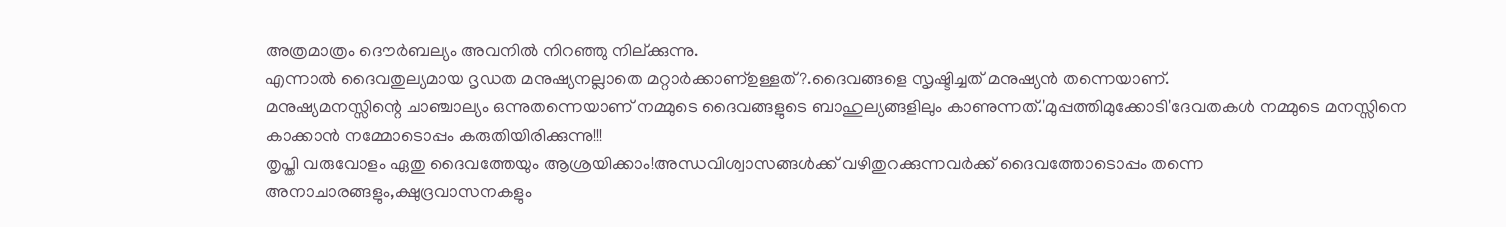അത്രമാത്രം ദൌർബല്യം അവനിൽ നിറഞ്ഞു നില്ക്കുന്നു.
എന്നാൽ ദൈവതുല്യമായ ദൃഡത മനുഷ്യനല്ലാതെ മറ്റാർക്കാണ്ഉള്ളത്?.ദൈവങ്ങളെ സൃഷ്ടിച്ചത് മനുഷ്യൻ തന്നെയാണ്.
മനുഷ്യമനസ്സിന്റെ ചാഞ്ചാല്യം ഒന്നുതന്നെയാണ് നമ്മുടെ ദൈവങ്ങളുടെ ബാഹുല്യങ്ങളിലും കാണുന്നത്.'മുപ്പത്തിമുക്കോടി'ദേവതകൾ നമ്മുടെ മനസ്സിനെ കാക്കാൻ നമ്മോടൊപ്പം കരുതിയിരിക്കുന്നു!!!
തൃപ്തി വരുവോളം ഏതു ദൈവത്തേയും ആശ്രയിക്കാം!അന്ധവിശ്വാസങ്ങൾക്ക് വഴിതുറക്കുന്നവർക്ക്‌ ദൈവത്തോടൊപ്പം തന്നെ അനാചാരങ്ങളും,ക്ഷുദ്രവാസനകളും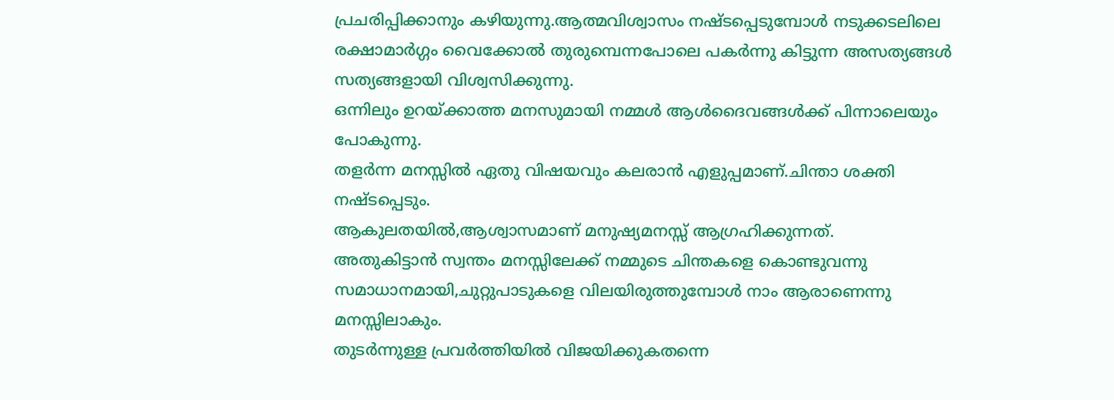പ്രചരിപ്പിക്കാനും കഴിയുന്നു.ആത്മവിശ്വാസം നഷ്ടപ്പെടുമ്പോൾ നടുക്കടലിലെ രക്ഷാമാർഗ്ഗം വൈക്കോൽ തുരുമ്പെന്നപോലെ പകർന്നു കിട്ടുന്ന അസത്യങ്ങൾ സത്യങ്ങളായി വിശ്വസിക്കുന്നു.
ഒന്നിലും ഉറയ്ക്കാത്ത മനസുമായി നമ്മൾ ആൾദൈവങ്ങൾക്ക് പിന്നാലെയും പോകുന്നു.
തളർന്ന മനസ്സിൽ ഏതു വിഷയവും കലരാൻ എളുപ്പമാണ്.ചിന്താ ശക്തി നഷ്ടപ്പെടും.
ആകുലതയിൽ,ആശ്വാസമാണ് മനുഷ്യമനസ്സ് ആഗ്രഹിക്കുന്നത്.
അതുകിട്ടാൻ സ്വന്തം മനസ്സിലേക്ക് നമ്മുടെ ചിന്തകളെ കൊണ്ടുവന്നു സമാധാനമായി,ചുറ്റുപാടുകളെ വിലയിരുത്തുമ്പോൾ നാം ആരാണെന്നു  മനസ്സിലാകും.
തുടർന്നുള്ള പ്രവർത്തിയിൽ വിജയിക്കുകതന്നെ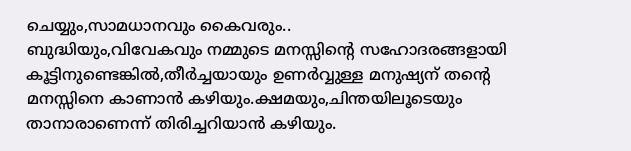ചെയ്യും,സാമധാനവും കൈവരും..
ബുദ്ധിയും,വിവേകവും നമ്മുടെ മനസ്സിന്റെ സഹോദരങ്ങളായി കൂട്ടിനുണ്ടെങ്കിൽ,തീർച്ചയായും ഉണർവ്വുള്ള മനുഷ്യന് തന്റെ മനസ്സിനെ കാണാൻ കഴിയും.ക്ഷമയും,ചിന്തയിലൂടെയും താനാരാണെന്ന് തിരിച്ചറിയാൻ കഴിയും.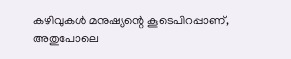കഴിവുകൾ മനുഷ്യന്റെ കൂടെപിറപ്പാണ്,
അതുപോലെ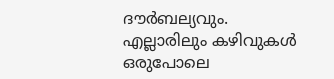ദൗർബല്യവും.
എല്ലാരിലും കഴിവുകൾ ഒരുപോലെ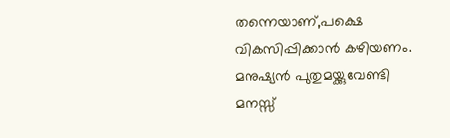തന്നെയാണ്,പക്ഷെ വികസിപ്പിക്കാൻ കഴിയണം.
മനുഷ്യൻ പുതുമയ്ക്കുവേണ്ടി  മനസ്സ്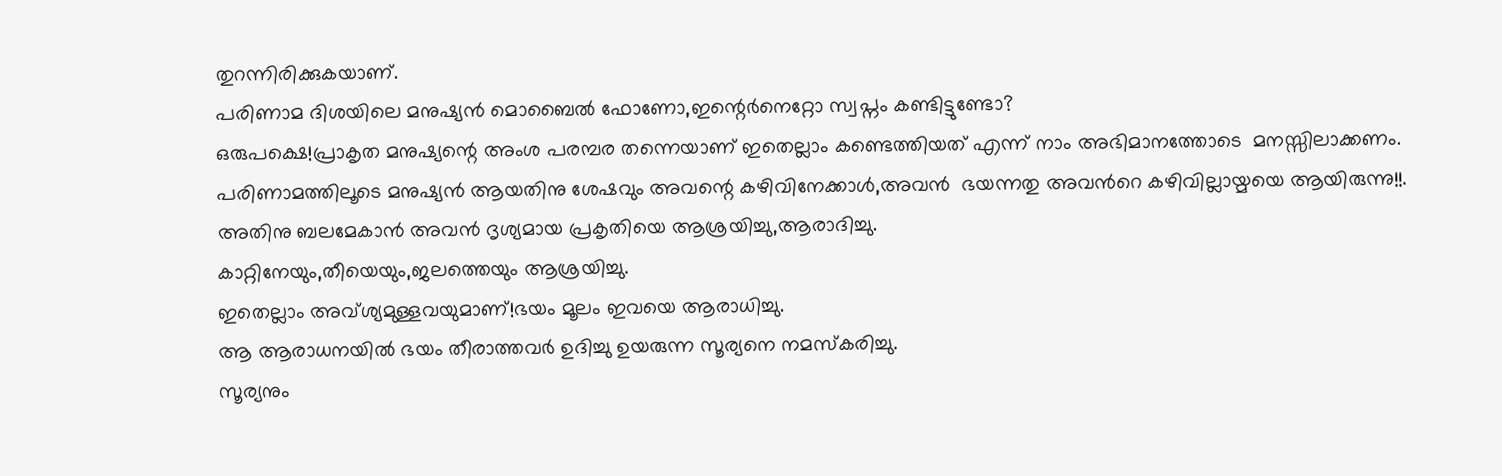തുറന്നിരിക്കുകയാണ്.
പരിണാമ ദിശയിലെ മനുഷ്യൻ മൊബൈൽ ഫോണോ,ഇന്റെർനെറ്റോ സ്വപ്നം കണ്ടിട്ടുണ്ടോ?
ഒരുപക്ഷെ!പ്രാകൃത മനുഷ്യന്റെ അംശ പരമ്പര തന്നെയാണ് ഇതെല്ലാം കണ്ടെത്തിയത് എന്ന് നാം അഭിമാനത്തോടെ  മനസ്സിലാക്കണം.
പരിണാമത്തിലൂടെ മനുഷ്യൻ ആയതിനു ശേഷവും അവന്റെ കഴിവിനേക്കാൾ,അവൻ  ഭയന്നതു അവൻറെ കഴിവില്ലായ്മയെ ആയിരുന്നു!!.
അതിനു ബലമേകാൻ അവൻ ദൃശ്യമായ പ്രകൃതിയെ ആശ്രയിച്ചു,ആരാദിച്ചു.
കാറ്റിനേയും,തീയെയും,ജലത്തെയും ആശ്രയിച്ചു.
ഇതെല്ലാം അവ്ശ്യമുള്ളവയുമാണ്!ഭയം മൂലം ഇവയെ ആരാധിച്ചു.
ആ ആരാധനയിൽ ഭയം തീരാത്തവർ ഉദിച്ചു ഉയരുന്ന സൂര്യനെ നമസ്കരിച്ചു.
സൂര്യനും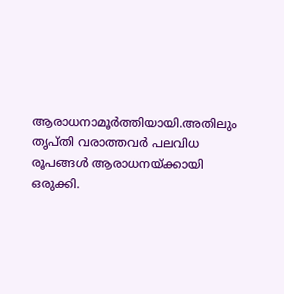ആരാധനാമൂർത്തിയായി.അതിലും തൃപ്തി വരാത്തവർ പലവിധ രൂപങ്ങൾ ആരാധനയ്ക്കായി ഒരുക്കി.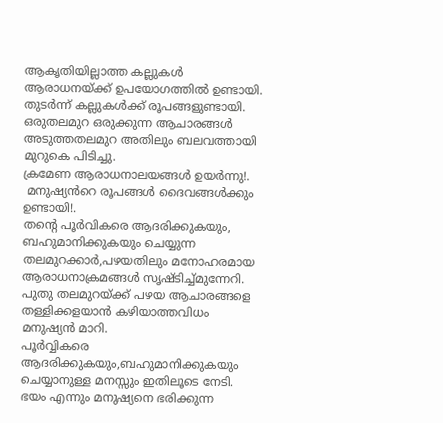ആകൃതിയില്ലാത്ത കല്ലുകൾ ആരാധനയ്ക്ക് ഉപയോഗത്തിൽ ഉണ്ടായി.
തുടർന്ന് കല്ലുകൾക്ക് രൂപങ്ങളുണ്ടായി.
ഒരുതലമുറ ഒരുക്കുന്ന ആചാരങ്ങൾ അടുത്തതലമുറ അതിലും ബലവത്തായി മുറുകെ പിടിച്ചു.
ക്രമേണ ആരാധനാലയങ്ങൾ ഉയർന്നു!.
 മനുഷ്യൻറെ രൂപങ്ങൾ ദൈവങ്ങൾക്കും ഉണ്ടായി!.
തന്റെ പൂർവികരെ ആദരിക്കുകയും,
ബഹുമാനിക്കുകയും ചെയ്യുന്ന തലമുറക്കാർ,പഴയതിലും മനോഹരമായ ആരാധനാക്രമങ്ങൾ സൃഷ്ടിച്ച്മുന്നേറി.
പുതു തലമുറയ്ക്ക് പഴയ ആചാരങ്ങളെ തള്ളിക്കളയാൻ കഴിയാത്തവിധം മനുഷ്യൻ മാറി.
പൂർവ്വികരെ ആദരിക്കുകയും,ബഹുമാനിക്കുകയും ചെയ്യാനുള്ള മനസ്സും ഇതിലൂടെ നേടി.
ഭയം എന്നും മനുഷ്യനെ ഭരിക്കുന്ന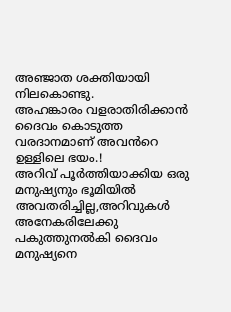അഞ്ജാത ശക്തിയായി നിലകൊണ്ടു.
അഹങ്കാരം വളരാതിരിക്കാൻ ദൈവം കൊടുത്ത വരദാനമാണ് അവൻറെ ഉള്ളിലെ ഭയം.!
അറിവ് പൂർത്തിയാക്കിയ ഒരു മനുഷ്യനും ഭൂമിയിൽ അവതരിച്ചില്ല,അറിവുകൾ അനേകരിലേക്കു പകുത്തുനൽകി ദൈവം മനുഷ്യനെ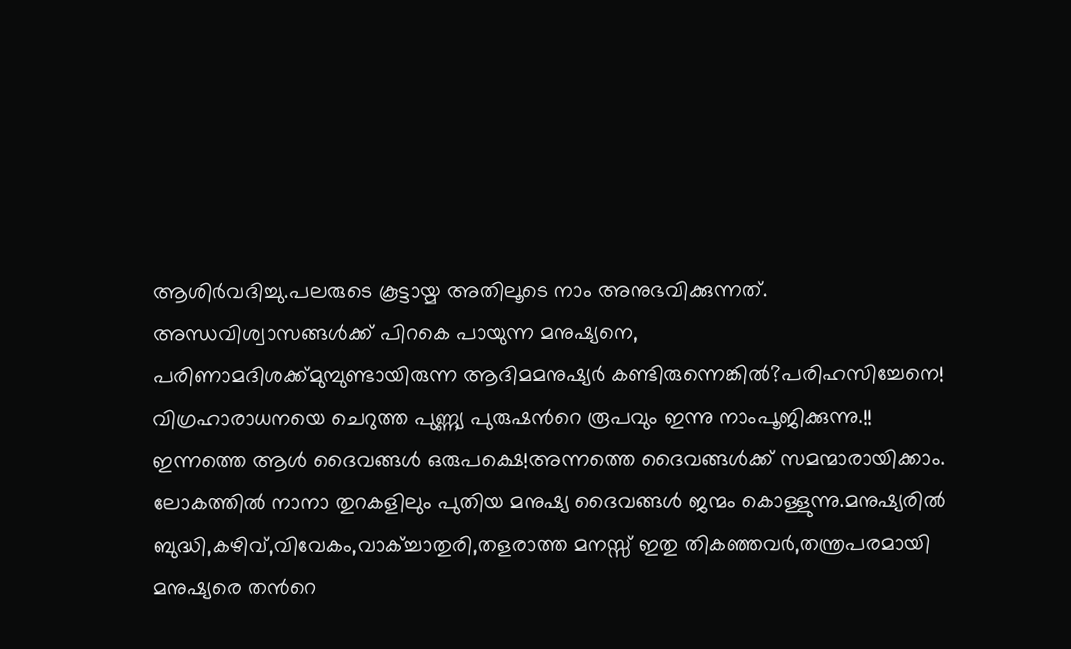ആശിർവദിച്ചു.പലരുടെ കൂട്ടായ്മ അതിലൂടെ നാം അനുഭവിക്കുന്നത്.
അന്ധവിശ്വാസങ്ങൾക്ക് പിറകെ പായുന്ന മനുഷ്യനെ,
പരിണാമദിശക്ക്മുമ്പുണ്ടായിരുന്ന ആദിമമനുഷ്യർ കണ്ടിരുന്നെങ്കിൽ?പരിഹസിച്ചേനെ!
വിഗ്രഹാരാധനയെ ചെറുത്ത പുണ്ണ്യ പുരുഷൻറെ രൂപവും ഇന്നു നാംപൂജിക്കുന്നു.!!
ഇന്നത്തെ ആൾ ദൈവങ്ങൾ ഒരുപക്ഷെ!അന്നത്തെ ദൈവങ്ങൾക്ക് സമന്മാരായിക്കാം.
ലോകത്തിൽ നാനാ തുറകളിലും പുതിയ മനുഷ്യ ദൈവങ്ങൾ ജന്മം കൊള്ളുന്നു.മനുഷ്യരിൽ ബുദ്ധി,കഴിവ്,വിവേകം,വാക്ച്ചാതുരി,തളരാത്ത മനസ്സ് ഇതു തികഞ്ഞവർ,തന്ത്രപരമായി മനുഷ്യരെ തൻറെ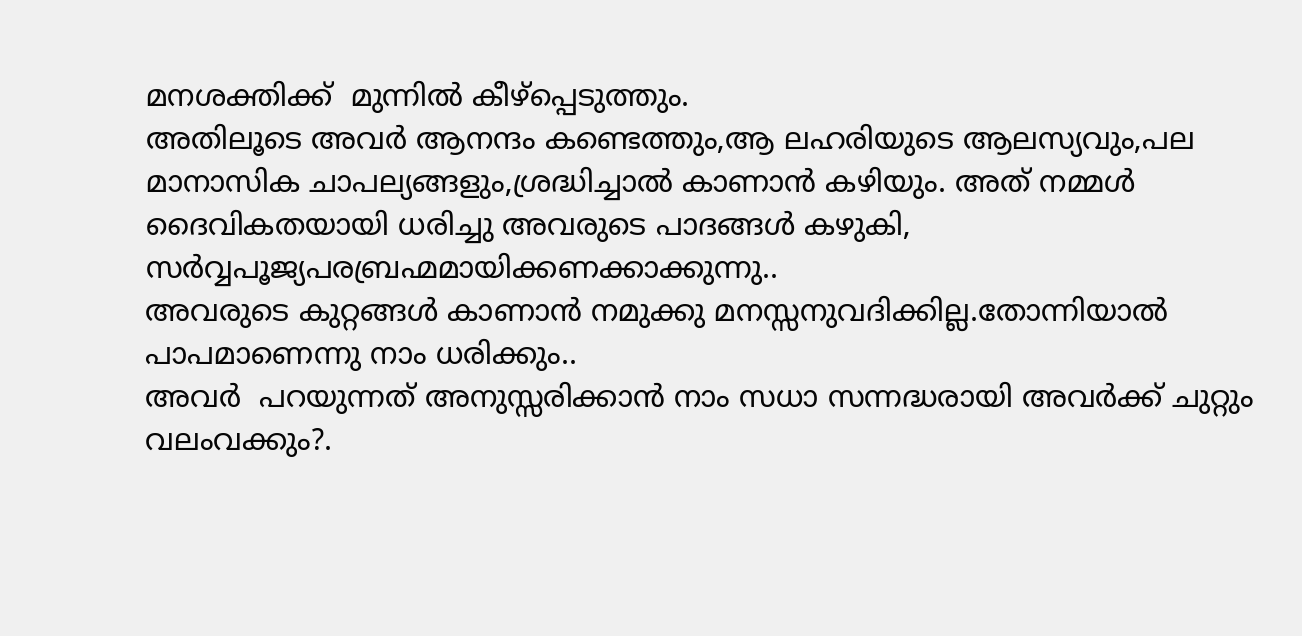മനശക്തിക്ക്  മുന്നിൽ കീഴ്പ്പെടുത്തും.
അതിലൂടെ അവർ ആനന്ദം കണ്ടെത്തും,ആ ലഹരിയുടെ ആലസ്യവും,പല മാനാസിക ചാപല്യങ്ങളും,ശ്രദ്ധിച്ചാൽ കാണാൻ കഴിയും. അത് നമ്മൾ ദൈവികതയായി ധരിച്ചു അവരുടെ പാദങ്ങൾ കഴുകി,
സർവ്വപൂജ്യപരബ്രഹ്മമായിക്കണക്കാക്കുന്നു..
അവരുടെ കുറ്റങ്ങൾ കാണാൻ നമുക്കു മനസ്സനുവദിക്കില്ല.തോന്നിയാൽ പാപമാണെന്നു നാം ധരിക്കും..
അവർ  പറയുന്നത് അനുസ്സരിക്കാൻ നാം സധാ സന്നദ്ധരായി അവർക്ക് ചുറ്റും വലംവക്കും?.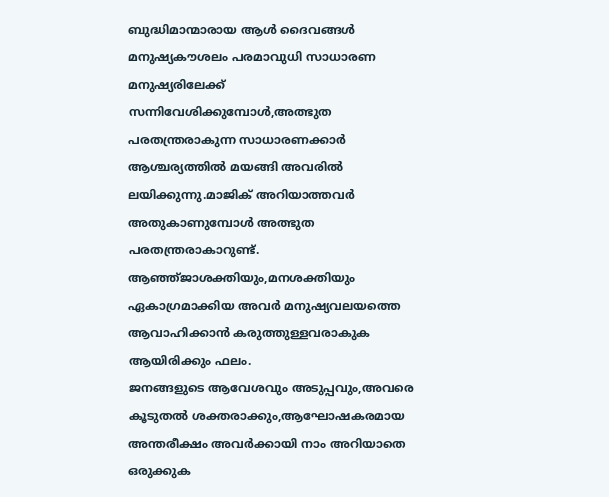ബുദ്ധിമാന്മാരായ ആൾ ദൈവങ്ങൾ മനുഷ്യകൗശലം പരമാവുധി സാധാരണ മനുഷ്യരിലേക്ക് സന്നിവേശിക്കുമ്പോൾ,അത്ഭുത പരതന്ത്രരാകുന്ന സാധാരണക്കാർ ആശ്ചര്യത്തിൽ മയങ്ങി അവരിൽ ലയിക്കുന്നു.മാജിക് അറിയാത്തവർ അതുകാണുമ്പോൾ അത്ഭുത പരതന്ത്രരാകാറുണ്ട്.
ആഞ്ഞ്ജാശക്തിയും,മനശക്തിയും ഏകാഗ്രമാക്കിയ അവർ മനുഷ്യവലയത്തെ ആവാഹിക്കാൻ കരുത്തുള്ളവരാകുക ആയിരിക്കും ഫലം.
ജനങ്ങളുടെ ആവേശവും അടുപ്പവും,അവരെ കൂടുതൽ ശക്തരാക്കും,ആഘോഷകരമായ അന്തരീക്ഷം അവർക്കായി നാം അറിയാതെ ഒരുക്കുക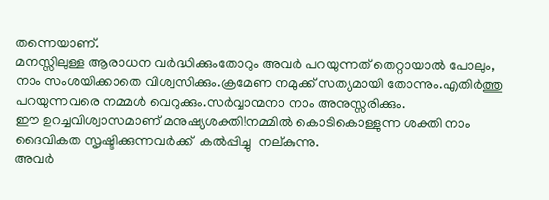തന്നെയാണ്.
മനസ്സിലുള്ള ആരാധന വർദ്ധിക്കുംതോറും അവർ പറയുന്നത് തെറ്റായാൽ പോലും,
നാം സംശയിക്കാതെ വിശ്വസിക്കും.ക്രമേണ നമുക്ക് സത്യമായി തോന്നും.എതിർത്തു പറയുന്നവരെ നമ്മൾ വെറുക്കും.സർവ്വാന്മനാ നാം അനുസ്സരിക്കും.
ഈ ഉറച്ചവിശ്വാസമാണ് മനുഷ്യശക്തി!നമ്മിൽ കൊടികൊള്ളുന്ന ശക്തി നാം ദൈവികത സൃഷ്ടിക്കുന്നവർക്ക്  കൽപ്പിച്ചു  നല്കുന്നു.
അവർ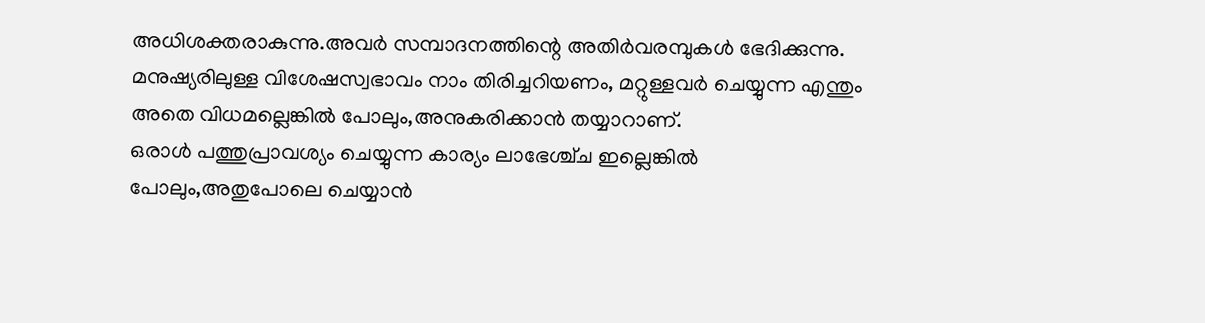അധിശക്തരാകുന്നു.അവർ സമ്പാദനത്തിന്റെ അതിർവരമ്പുകൾ ഭേദിക്കുന്നു.
മനുഷ്യരിലുള്ള വിശേഷസ്വഭാവം നാം തിരിച്ചറിയണം, മറ്റുള്ളവർ ചെയ്യുന്ന എന്തും അതെ വിധമല്ലെങ്കിൽ പോലും,അനുകരിക്കാൻ തയ്യാറാണ്.
ഒരാൾ പത്തുപ്രാവശ്യം ചെയ്യുന്ന കാര്യം ലാഭേശ്ച്ച ഇല്ലെങ്കിൽ പോലും,അതുപോലെ ചെയ്യാൻ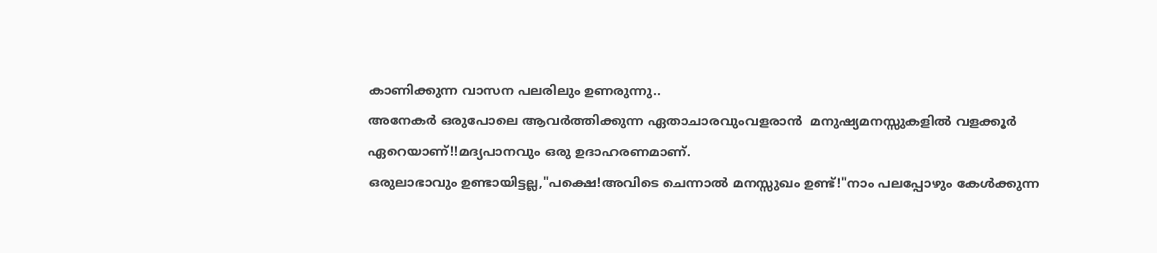കാണിക്കുന്ന വാസന പലരിലും ഉണരുന്നു..
അനേകർ ഒരുപോലെ ആവർത്തിക്കുന്ന ഏതാചാരവുംവളരാൻ  മനുഷ്യമനസ്സുകളിൽ വളക്കൂർ ഏറെയാണ്!!മദ്യപാനവും ഒരു ഉദാഹരണമാണ്.
ഒരുലാഭാവും ഉണ്ടായിട്ടല്ല,"പക്ഷെ!അവിടെ ചെന്നാൽ മനസ്സുഖം ഉണ്ട്!"നാം പലപ്പോഴും കേൾക്കുന്ന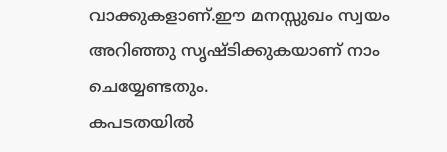വാക്കുകളാണ്.ഈ മനസ്സുഖം സ്വയം അറിഞ്ഞു സൃഷ്ടിക്കുകയാണ് നാം ചെയ്യേണ്ടതും.
കപടതയിൽ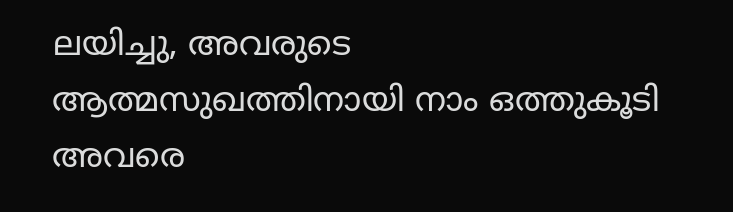ലയിച്ചു, അവരുടെ ആത്മസുഖത്തിനായി നാം ഒത്തുകൂടി അവരെ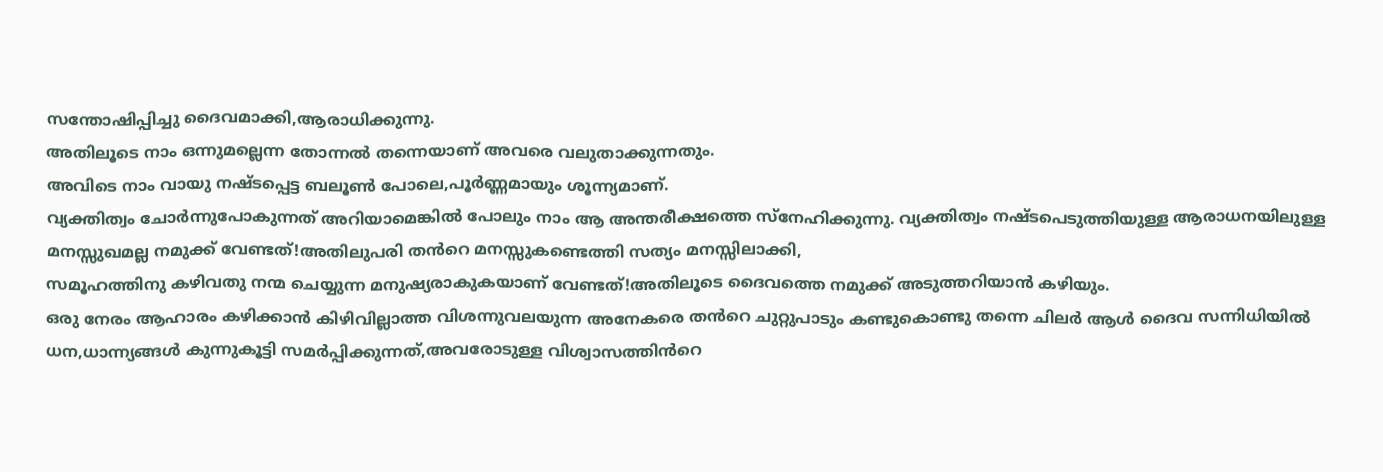സന്തോഷിപ്പിച്ചു ദൈവമാക്കി,ആരാധിക്കുന്നു.
അതിലൂടെ നാം ഒന്നുമല്ലെന്ന തോന്നൽ തന്നെയാണ് അവരെ വലുതാക്കുന്നതും.
അവിടെ നാം വായു നഷ്ടപ്പെട്ട ബലൂണ്‍ പോലെ,പൂർണ്ണമായും ശൂന്ന്യമാണ്.
വ്യക്തിത്വം ചോർന്നുപോകുന്നത് അറിയാമെങ്കിൽ പോലും നാം ആ അന്തരീക്ഷത്തെ സ്നേഹിക്കുന്നു. വ്യക്തിത്വം നഷ്ടപെടുത്തിയുള്ള ആരാധനയിലുള്ള മനസ്സുഖമല്ല നമുക്ക് വേണ്ടത്!അതിലുപരി തൻറെ മനസ്സുകണ്ടെത്തി സത്യം മനസ്സിലാക്കി,
സമൂഹത്തിനു കഴിവതു നന്മ ചെയ്യുന്ന മനുഷ്യരാകുകയാണ് വേണ്ടത്!അതിലൂടെ ദൈവത്തെ നമുക്ക് അടുത്തറിയാൻ കഴിയും.
ഒരു നേരം ആഹാരം കഴിക്കാൻ കിഴിവില്ലാത്ത വിശന്നുവലയുന്ന അനേകരെ തൻറെ ചുറ്റുപാടും കണ്ടുകൊണ്ടു തന്നെ ചിലർ ആൾ ദൈവ സന്നിധിയിൽ ധന,ധാന്ന്യങ്ങൾ കുന്നുകൂട്ടി സമർപ്പിക്കുന്നത്,അവരോടുള്ള വിശ്വാസത്തിൻറെ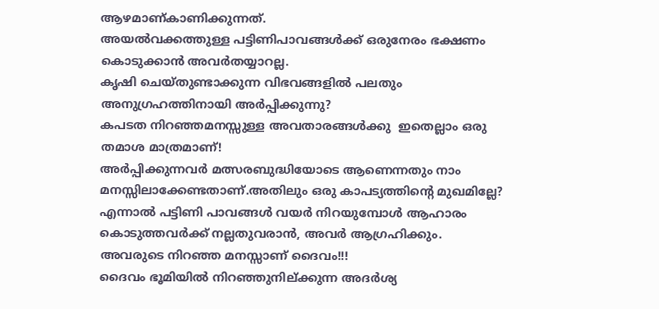ആഴമാണ്കാണിക്കുന്നത്.
അയൽവക്കത്തുള്ള പട്ടിണിപാവങ്ങൾക്ക് ഒരുനേരം ഭക്ഷണം കൊടുക്കാൻ അവർതയ്യാറല്ല.
കൃഷി ചെയ്തുണ്ടാക്കുന്ന വിഭവങ്ങളിൽ പലതും അനുഗ്രഹത്തിനായി അർപ്പിക്കുന്നു?
കപടത നിറഞ്ഞമനസ്സുള്ള അവതാരങ്ങൾക്കു  ഇതെല്ലാം ഒരു തമാശ മാത്രമാണ്!
അർപ്പിക്കുന്നവർ മത്സരബുദ്ധിയോടെ ആണെന്നതും നാം മനസ്സിലാക്കേണ്ടതാണ്.അതിലും ഒരു കാപട്യത്തിന്റെ മുഖമില്ലേ?
എന്നാൽ പട്ടിണി പാവങ്ങൾ വയർ നിറയുമ്പോൾ ആഹാരം കൊടുത്തവർക്ക് നല്ലതുവരാൻ, അവർ ആഗ്രഹിക്കും.
അവരുടെ നിറഞ്ഞ മനസ്സാണ് ദൈവം!!!
ദൈവം ഭൂമിയിൽ നിറഞ്ഞുനില്ക്കുന്ന അദർശ്യ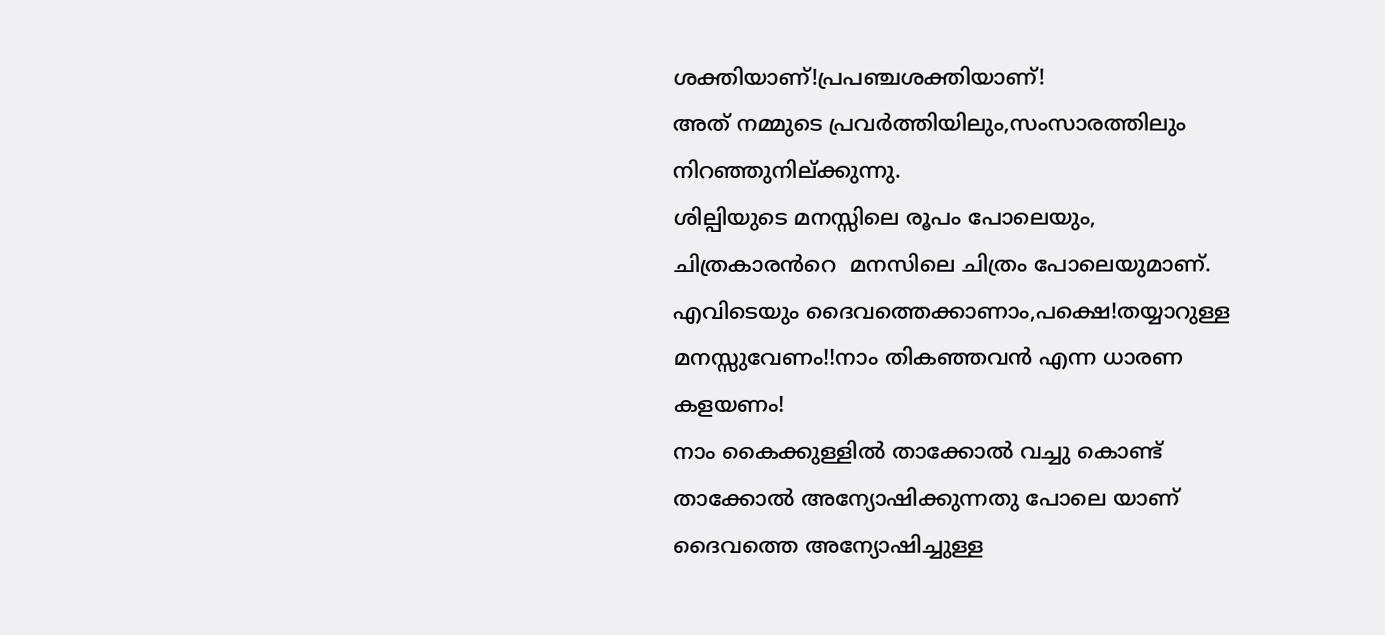ശക്തിയാണ്!പ്രപഞ്ചശക്തിയാണ്!
അത് നമ്മുടെ പ്രവർത്തിയിലും,സംസാരത്തിലും നിറഞ്ഞുനില്ക്കുന്നു.
ശില്പിയുടെ മനസ്സിലെ രൂപം പോലെയും, ചിത്രകാരൻറെ  മനസിലെ ചിത്രം പോലെയുമാണ്.
എവിടെയും ദൈവത്തെക്കാണാം,പക്ഷെ!തയ്യാറുള്ള മനസ്സുവേണം!!നാം തികഞ്ഞവൻ എന്ന ധാരണ കളയണം!
നാം കൈക്കുള്ളിൽ താക്കോൽ വച്ചു കൊണ്ട് താക്കോൽ അന്യോഷിക്കുന്നതു പോലെ യാണ് ദൈവത്തെ അന്യോഷിച്ചുള്ള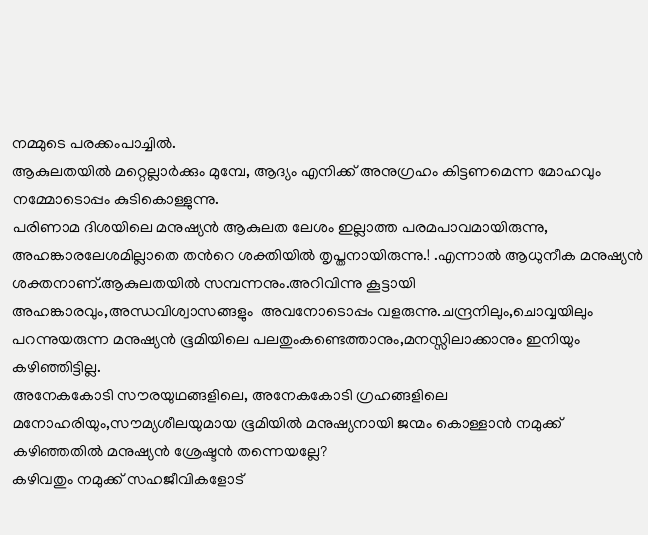നമ്മുടെ പരക്കംപാച്ചിൽ.
ആകുലതയിൽ മറ്റെല്ലാർക്കും മുമ്പേ, ആദ്യം എനിക്ക് അനുഗ്രഹം കിട്ടണമെന്ന മോഹവും നമ്മോടൊപ്പം കുടികൊള്ളുന്നു.
പരിണാമ ദിശയിലെ മനുഷ്യൻ ആകുലത ലേശം ഇല്ലാത്ത പരമപാവമായിരുന്നു,
അഹങ്കാരലേശമില്ലാതെ തൻറെ ശക്തിയിൽ തൃപ്തനായിരുന്നു.! .എന്നാൽ ആധുനീക മനുഷ്യൻ ശക്തനാണ്.ആകുലതയിൽ സമ്പന്നനും.അറിവിന്നു കൂട്ടായി അഹങ്കാരവും,അന്ധവിശ്വാസങ്ങളും  അവനോടൊപ്പം വളരുന്നു.ചന്ദ്രനിലും,ചൊവ്വയിലും പറന്നുയരുന്ന മനുഷ്യൻ ഭൂമിയിലെ പലതുംകണ്ടെത്താനും,മനസ്സിലാക്കാനും ഇനിയും കഴിഞ്ഞിട്ടില്ല.
അനേകകോടി സൗരയുഥങ്ങളിലെ, അനേകകോടി ഗ്രഹങ്ങളിലെ മനോഹരിയും,സൗമ്യശീലയുമായ ഭൂമിയിൽ മനുഷ്യനായി ജന്മം കൊള്ളാൻ നമുക്ക് കഴിഞ്ഞതിൽ മനുഷ്യൻ ശ്രേഷ്ടൻ തന്നെയല്ലേ?
കഴിവതും നമുക്ക് സഹജീവികളോട്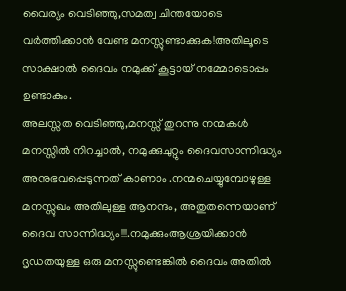വൈര്യം വെടിഞ്ഞു,സമത്വ ചിന്തയോടെ വർത്തിക്കാൻ വേണ്ട മനസ്സുണ്ടാക്കുക!അതിലൂടെ സാക്ഷാൽ ദൈവം നമുക്ക് കൂട്ടായ് നമ്മോടൊപ്പം ഉണ്ടാകും.
അലസ്സത വെടിഞ്ഞു,മനസ്സ് തുറന്നു നന്മകൾ മനസ്സിൽ നിറച്ചാൽ, നമുക്കുചുറ്റും ദൈവസാന്നിദ്ധ്യം അനുഭവപ്പെടുന്നത് കാണാം .നന്മചെയ്യുമ്പോഴുള്ള മനസ്സുഖം അതിലുള്ള ആനന്ദം, അതുതന്നെയാണ് ദൈവ സാന്നിദ്ധ്യം!!!.നമുക്കുംആശ്രയിക്കാൻ ദൃഡതയുള്ള ഒരു മനസ്സുണ്ടെങ്കിൽ ദൈവം അതിൽ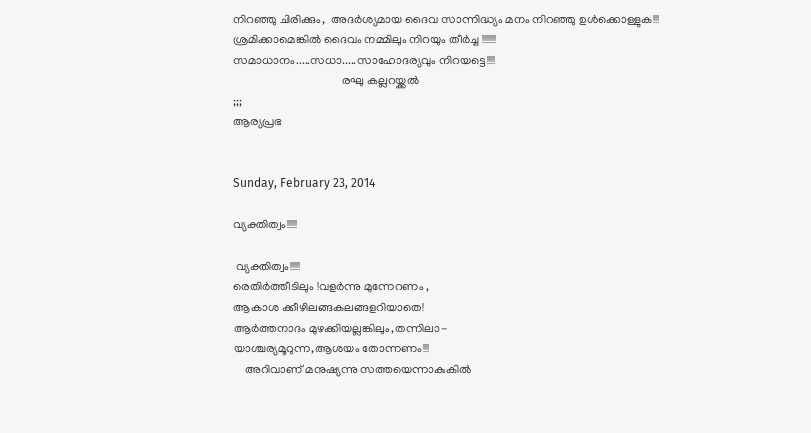നിറഞ്ഞു ചിരിക്കും,  അദർശ്യമായ ദൈവ സാന്നിദ്ധ്യം മനം നിറഞ്ഞു ഉൾക്കൊള്ളുക!!!
ശ്രമിക്കാമെങ്കിൽ ദൈവം നമ്മിലും നിറയും തീർച്ച !!!!!!!
സമാധാനം.....സധാ.....സാഹോദര്യവും നിറയട്ടെ!!!!
                                     രഘു കല്ലറയ്ക്കൽ
;;;
ആര്യപ്രഭ


Sunday, February 23, 2014

വ്യക്തിത്വം!!!!!

 വ്യക്തിത്വം!!!!!
രെതിർത്തീടിലും !വളർന്നു മുന്നേറണം ,
ആകാശ ക്കീഴിലങ്ങകലങ്ങളറിയാതെ!
ആർത്തനാദം മുഴക്കിയല്ലങ്കിലും,തന്നിലാ-
യാശ്ചര്യമൂറുന്ന,ആശയം തോന്നണം!!!
    അറിവാണ് മനുഷ്യന്നു സത്തയെന്നാകുകിൽ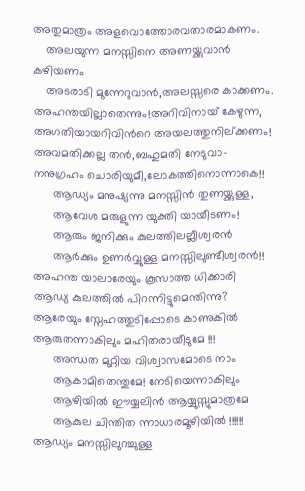അതുമാത്രം അളവൊത്തോരവതാരമാകണം.
    അലയുന്ന മനസ്സിനെ അണയ്ക്കുവാൻ കഴിയണം
    അടരാടി മുന്നേറുവാൻ,അലസ്സരെ കാക്കണം.
അഹന്തയില്ലാതെന്നും!അറിവിനായ് കേഴുന്ന,
അഗതിയായറിവിൻറെ അയലത്തുനില്ക്കണം!
അവമതിക്കല്ല തൻ,ബഹുമതി നേടുവാ-
നനുഗ്രഹം ചൊരിയുമീ,ലോകത്തിനൊന്നാകെ!!
      ആഡ്യം മനുഷ്യന്നു മനസ്സിൻ തുണയ്ക്കുള്ള,
      ആവേശ മരുളുന്ന യുക്തി യായീടണം!
      ആരും ജനിക്കും കുലത്തിലല്ലീശ്വരൻ
      ആർക്കും ഉണർവ്വുള്ള മനസ്സിലുണ്ടീശ്വരൻ!!
അഹന്ത യാലാരേയും കൂസാത്ത ധിക്കാരി
ആഡ്യ കുലത്തിൽ പിറന്നിട്ടുമെന്തിന്നു?
ആരേയും സ്നേഹത്തുടിപ്പോടെ കാണുകിൽ
ആരുതന്നാകിലും മഹിതരായീടുമേ !!!
      അന്ധത മുറ്റിയ വിശ്വാസമോടെ നാം
      ആകാമിതെന്തുമേ! നേടിയെന്നാകിലും
      ആഴിയിൽ ഈയ്യലിൻ ആയ്യുസ്സുമാത്രമേ
      ആകുല ചിന്തിത ന്നാധാരമൂഴിയിൽ !!!!!!
ആഡ്യം മനസ്സിലുറച്ചുള്ള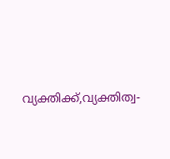വ്യക്തിക്ക്,വ്യക്തിത്വ-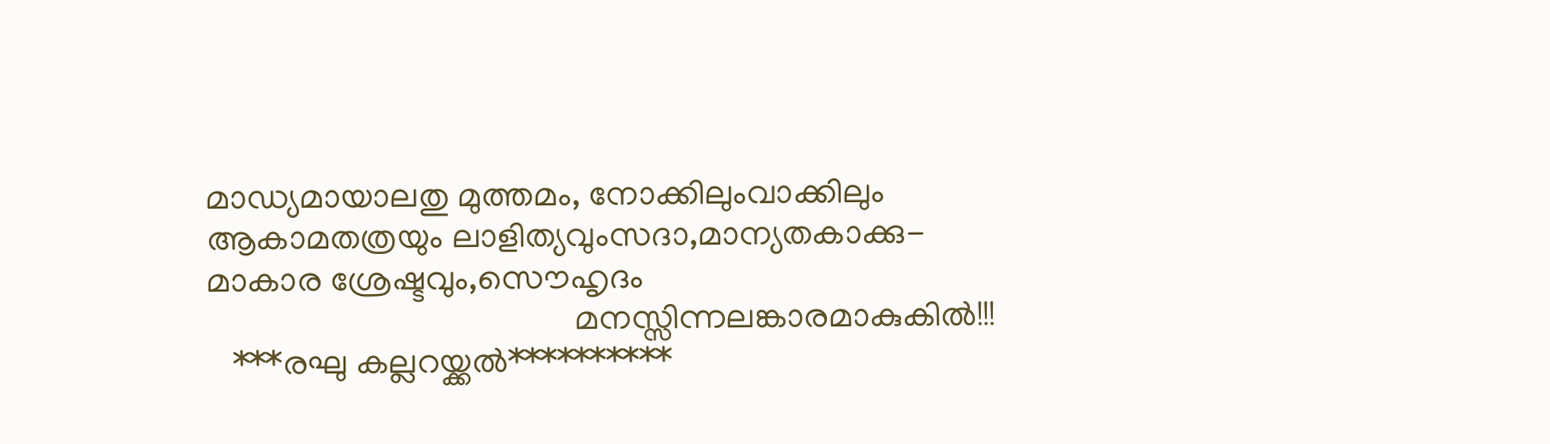മാഡ്യമായാലതു മുത്തമം, നോക്കിലുംവാക്കിലും
ആകാമതത്രയും ലാളിത്യവുംസദാ,മാന്യതകാക്കു-
മാകാര ശ്രേഷ്ടവും,സൌഹൃദം
                                           മനസ്സിന്നലങ്കാരമാകുകിൽ!!!
   ***രഘു കല്ലറയ്ക്കൽ**********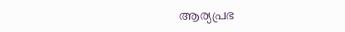ആര്യപ്രഭ